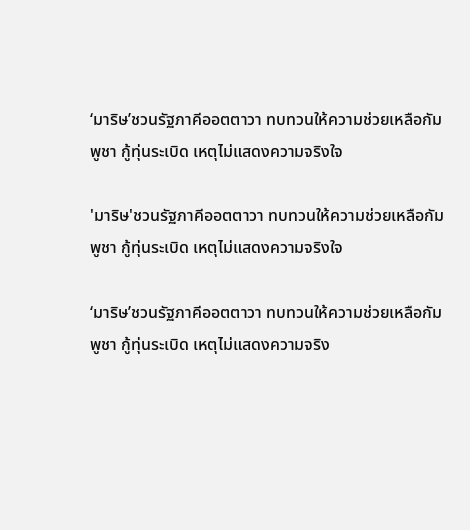‘มาริษ’ชวนรัฐภาคีออตตาวา ทบทวนให้ความช่วยเหลือกัมพูชา กู้ทุ่นระเบิด เหตุไม่แสดงความจริงใจ

'มาริษ'ชวนรัฐภาคีออตตาวา ทบทวนให้ความช่วยเหลือกัมพูชา กู้ทุ่นระเบิด เหตุไม่แสดงความจริงใจ

‘มาริษ’ชวนรัฐภาคีออตตาวา ทบทวนให้ความช่วยเหลือกัมพูชา กู้ทุ่นระเบิด เหตุไม่แสดงความจริง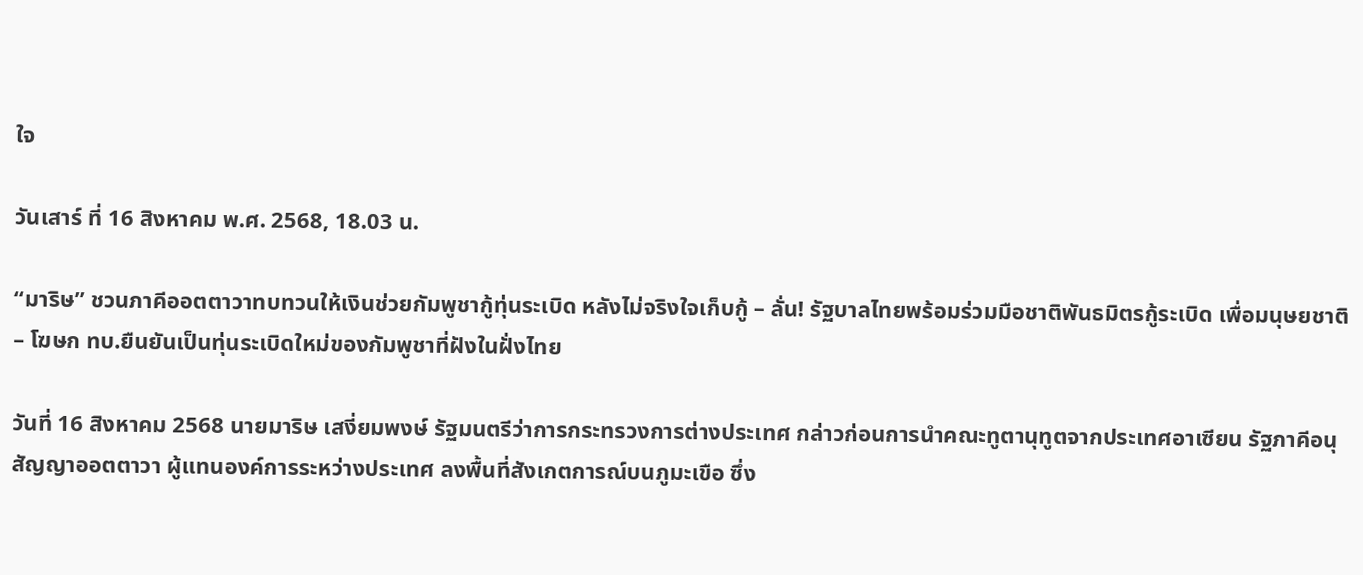ใจ

วันเสาร์ ที่ 16 สิงหาคม พ.ศ. 2568, 18.03 น.

“มาริษ” ชวนภาคีออตตาวาทบทวนให้เงินช่วยกัมพูชากู้ทุ่นระเบิด หลังไม่จริงใจเก็บกู้ – ลั่น! รัฐบาลไทยพร้อมร่วมมือชาติพันธมิตรกู้ระเบิด เพื่อมนุษยชาติ – โฆษก ทบ.ยืนยันเป็นทุ่นระเบิดใหม่ของกัมพูชาที่ฝังในฝั่งไทย

วันที่ 16 สิงหาคม 2568 นายมาริษ เสงี่ยมพงษ์ รัฐมนตรีว่าการกระทรวงการต่างประเทศ กล่าวก่อนการนำคณะทูตานุทูตจากประเทศอาเซียน รัฐภาคีอนุสัญญาออตตาวา ผู้แทนองค์การระหว่างประเทศ ลงพื้นที่สังเกตการณ์บนภูมะเขือ ซึ่ง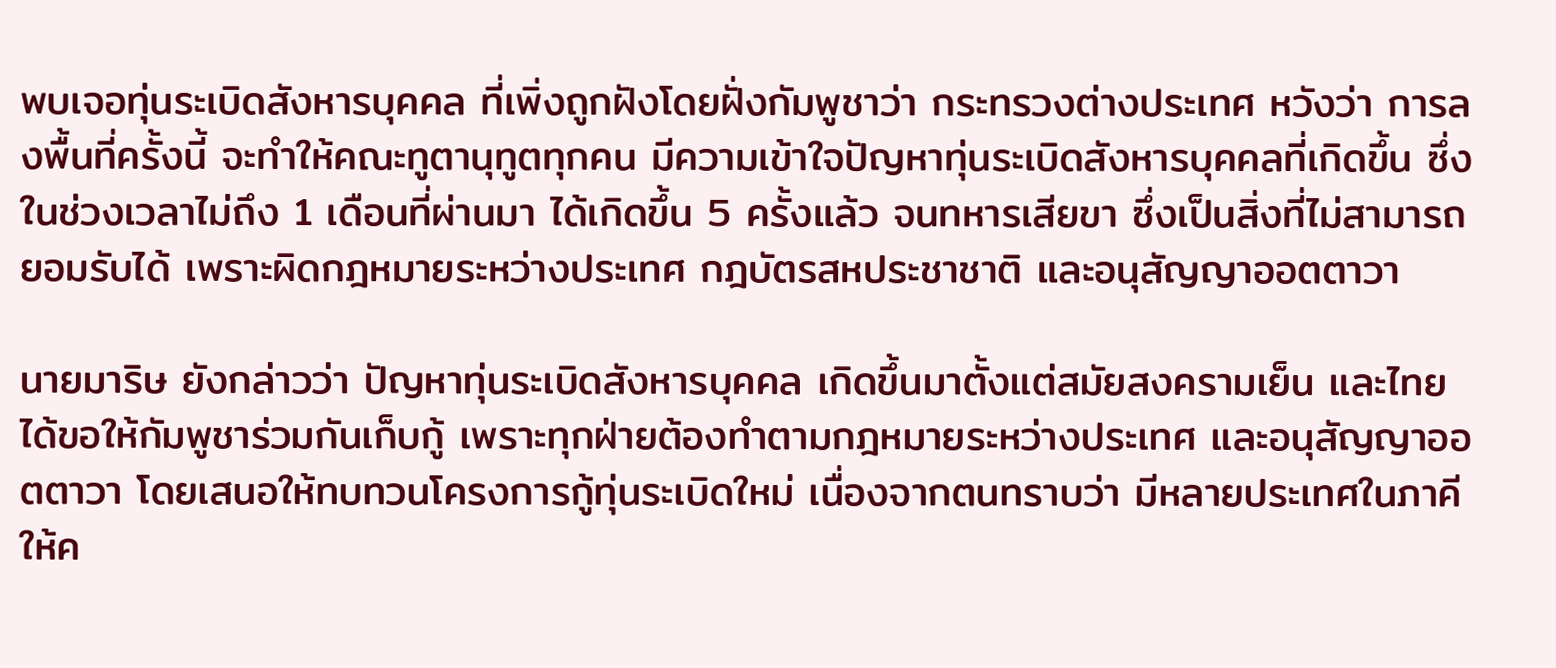พบเจอทุ่นระเบิดสังหารบุคคล ที่เพิ่งถูกฝังโดยฝั่งกัมพูชาว่า กระทรวงต่างประเทศ หวังว่า การลงพื้นที่ครั้งนี้ จะทำให้คณะทูตานุทูตทุกคน มีความเข้าใจปัญหาทุ่นระเบิดสังหารบุคคลที่เกิดขึ้น ซึ่งในช่วงเวลาไม่ถึง 1 เดือนที่ผ่านมา ได้เกิดขึ้น 5 ครั้งแล้ว จนทหารเสียขา ซึ่งเป็นสิ่งที่ไม่สามารถยอมรับได้ เพราะผิดกฎหมายระหว่างประเทศ กฎบัตรสหประชาชาติ และอนุสัญญาออตตาวา

นายมาริษ ยังกล่าวว่า ปัญหาทุ่นระเบิดสังหารบุคคล เกิดขึ้นมาตั้งแต่สมัยสงครามเย็น และไทยได้ขอให้กัมพูชาร่วมกันเก็บกู้ เพราะทุกฝ่ายต้องทำตามกฎหมายระหว่างประเทศ และอนุสัญญาออตตาวา โดยเสนอให้ทบทวนโครงการกู้ทุ่นระเบิดใหม่ เนื่องจากตนทราบว่า มีหลายประเทศในภาคี ให้ค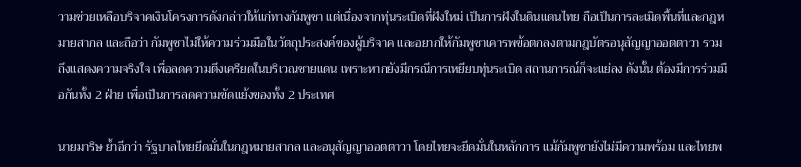วามช่วยเหลือบริจาคเงินโครงการดังกล่าวให้แก่ทางกัมพูชา แต่เนื่องจากทุ่นระเบิดที่ฝังใหม่ เป็นการฝังในดินแดนไทย ถือเป็นการละเมิดพื้นที่และกฎหมายสากล และถือว่า กัมพูชาไม่ให้ความร่วมมือในวัตถุประสงค์ของผู้บริจาค และอยากให้กัมพูชาเคารพข้อตกลงตามกฎบัตรอนุสัญญาออตตาวา รวมถึงแสดงความจริงใจ เพื่อลดความตึงเครียดในบริเวณชายแดน เพราะหากยังมีกรณีการเหยียบทุ่นระเบิด สถานการณ์ก็จะแย่ลง ดังนั้น ต้องมีการร่วมมือกันทั้ง 2 ฝ่าย เพื่อเป็นการลดความขัดแย้งของทั้ง 2 ประเทศ

นายมาริษ ย้ำอีกว่า รัฐบาลไทยยึดมั่นในกฎหมายสากล และอนุสัญญาออตตาวา โดยไทยจะยึดมั่นในหลักการ แม้กัมพูชายังไม่มีความพร้อม และไทยพ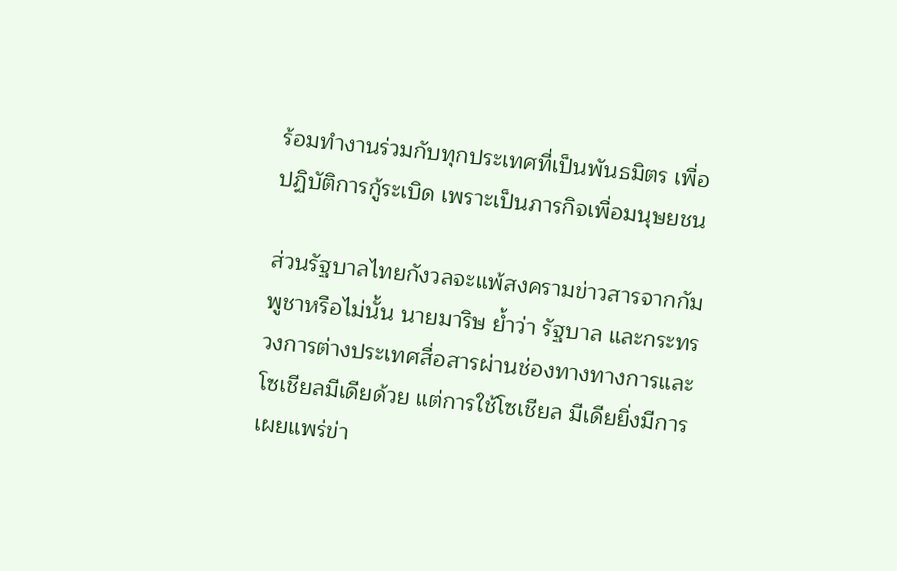ร้อมทำงานร่วมกับทุกประเทศที่เป็นพันธมิตร เพื่อปฏิบัติการกู้ระเบิด เพราะเป็นภารกิจเพื่อมนุษยชน

ส่วนรัฐบาลไทยกังวลจะแพ้สงครามข่าวสารจากกัมพูชาหรือไม่นั้น นายมาริษ ย้ำว่า รัฐบาล และกระทรวงการต่างประเทศสื่อสารผ่านช่องทางทางการและโซเชียลมีเดียด้วย แต่การใช้โซเชียล มีเดียยิ่งมีการเผยแพร่ข่า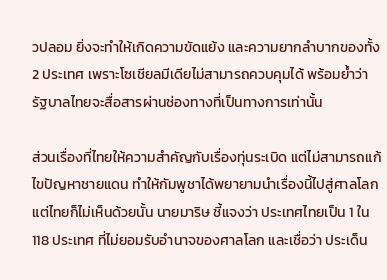วปลอม ยิ่งจะทำให้เกิดความขัดแย้ง และความยากลำบากของทั้ง 2 ประเทศ เพราะโซเชียลมีเดียไม่สามารถควบคุมได้ พร้อมย้ำว่า รัฐบาลไทยจะสื่อสารผ่านช่องทางที่เป็นทางการเท่านั้น

ส่วนเรื่องที่ไทยให้ความสำคัญกับเรื่องทุ่นระเบิด แต่ไม่สามารถแก้ไขปัญหาชายแดน ทำให้กัมพูชาได้พยายามนำเรื่องนี้ไปสู่ศาลโลก แต่ไทยก็ไม่เห็นด้วยนั้น นายมาริษ ชี้แจงว่า ประเทศไทยเป็น 1 ใน 118 ประเทศ ที่ไม่ยอมรับอำนาจของศาลโลก และเชื่อว่า ประเด็น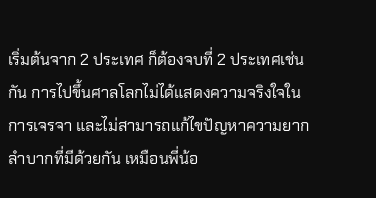เริ่มต้นจาก 2 ประเทศ ก็ต้องจบที่ 2 ประเทศเช่นกัน การไปขึ้นศาลโลกไม่ได้แสดงความจริงใจในการเจรจา และไม่สามารถแก้ไขปัญหาความยากลำบากที่มีด้วยกัน เหมือนพี่น้อ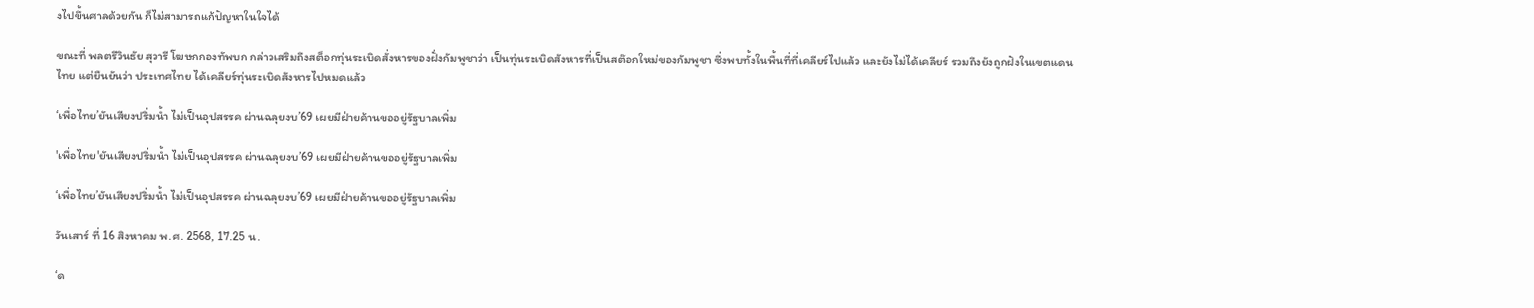งไปขึ้นศาลด้วยกัน ก็ไม่สามารถแก้ปัญหาในใจได้

ขณะที่ พลตรีวินธัย สุวารี โฆษกกองทัพบก กล่าวเสริมถึงสต็อกทุ่นระเบิดสั่งหารของฝั่งกัมพูชาว่า เป็นทุ่นระเบิดสังหารที่เป็นสต๊อกใหม่ของกัมพูชา ซึ่งพบทั้งในพื้นที่ที่เคลียร์ไปแล้ว และยังไม่ได้เคลียร์ รวมถึงยังถูกฝังในเขตแดนไทย แต่ยืนยันว่า ประเทศไทย ได้เคลียร์ทุ่นระเบิดสังหารไปหมดแล้ว

‘เพื่อไทย’ยันเสียงปริ่มน้ำ ไม่เป็นอุปสรรค ผ่านฉลุยงบ’69 เผยมีฝ่ายค้านขออยู่รัฐบาลเพิ่ม

'เพื่อไทย'ยันเสียงปริ่มน้ำ ไม่เป็นอุปสรรค ผ่านฉลุยงบ’69 เผยมีฝ่ายค้านขออยู่รัฐบาลเพิ่ม

‘เพื่อไทย’ยันเสียงปริ่มน้ำ ไม่เป็นอุปสรรค ผ่านฉลุยงบ’69 เผยมีฝ่ายค้านขออยู่รัฐบาลเพิ่ม

วันเสาร์ ที่ 16 สิงหาคม พ.ศ. 2568, 17.25 น.

‘ด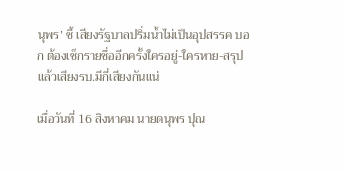นุพร’ ชี้ เสียงรัฐบาลปริ่มน้ำไม่เป็นอุปสรรค บอก ต้องเช็กรายชื่ออีกครั้งใครอยู่-ใครหาย-สรุปแล้วเสียงรบ.มีกี่เสียงกันแน่

เมื่อวันที่ 16 สิงหาคม นายดนุพร ปุณ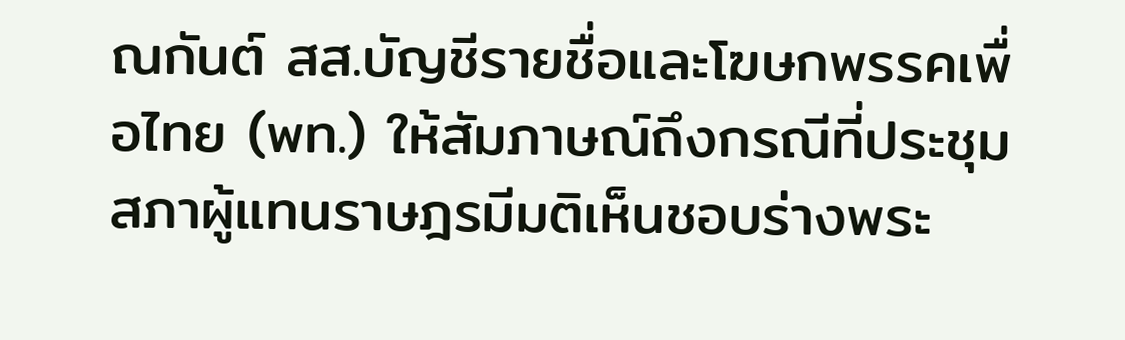ณกันต์ สส.บัญชีรายชื่อและโฆษกพรรคเพื่อไทย (พท.) ให้สัมภาษณ์ถึงกรณีที่ประชุมสภาผู้แทนราษฎรมีมติเห็นชอบร่างพระ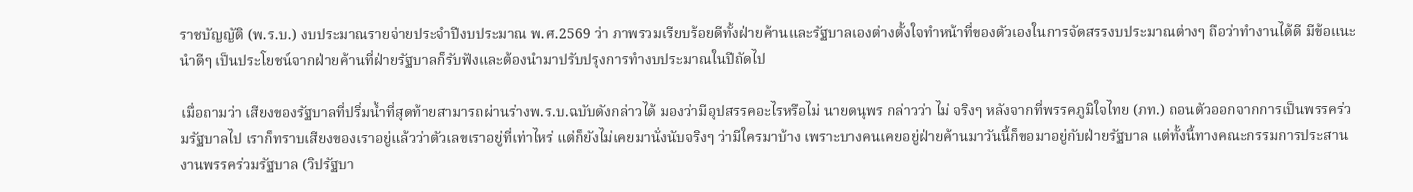ราชบัญญัติ (พ.ร.บ.) งบประมาณรายจ่ายประจำปีงบประมาณ พ.ศ.2569 ว่า ภาพรวมเรียบร้อยดีทั้งฝ่ายค้านและรัฐบาลเองต่างตั้งใจทำหน้าที่ของตัวเองในการจัดสรรงบประมาณต่างๆ ถือว่าทำงานได้ดี มีข้อแนะนำดีๆ เป็นประโยชน์จากฝ่ายค้านที่ฝ่ายรัฐบาลก็รับฟังและต้องนำมาปรับปรุงการทำงบประมาณในปีถัดไป

เมื่อถามว่า เสียงของรัฐบาลที่ปริ่มน้ำที่สุดท้ายสามารถผ่านร่างพ.ร.บ.ฉบับดังกล่าวได้ มองว่ามีอุปสรรคอะไรหรือไม่ นายดนุพร กล่าวว่า ไม่ จริงๆ หลังจากที่พรรคภูมิใจไทย (ภท.) ถอนตัวออกจากการเป็นพรรคร่วมรัฐบาลไป เราก็ทราบเสียงของเราอยู่แล้วว่าตัวเลขเราอยู่ที่เท่าไหร่ แต่ก็ยังไม่เคยมานั่งนับจริงๆ ว่ามีใครมาบ้าง เพราะบางคนเคยอยู่ฝ่ายค้านมาวันนี้ก็ขอมาอยู่กับฝ่ายรัฐบาล แต่ทั้งนี้ทางคณะกรรมการประสานงานพรรคร่วมรัฐบาล (วิปรัฐบา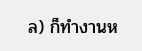ล) ก็ทำงานห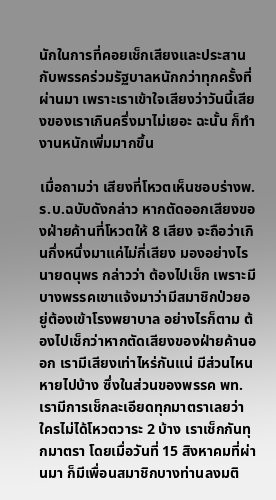นักในการที่คอยเช็กเสียงและประสานกับพรรคร่วมรัฐบาลหนักกว่าทุกครั้งที่ผ่านมา เพราะเราเข้าใจเสียงว่าวันนี้เสียงของเราเกินครึ่งมาไม่เยอะ ฉะนั้น ก็ทำงานหนักเพิ่มมากขึ้น

เมื่อถามว่า เสียงที่โหวตเห็นชอบร่างพ.ร.บ.ฉบับดังกล่าว หากตัดออกเสียงของฝ่ายค้านที่โหวตให้ 8 เสียง จะถือว่าเกินกึ่งหนึ่งมาแค่ไม่กี่เสียง มองอย่างไร นายดนุพร กล่าวว่า ต้องไปเช็ก เพราะมีบางพรรคเขาแจ้งมาว่ามีสมาชิกป่วยอยู่ต้องเข้าโรงพยาบาล อย่างไรก็ตาม ต้องไปเช็กว่าหากตัดเสียงของฝ่ายค้านออก เรามีเสียงเท่าไหร่กันแน่ มีส่วนไหนหายไปบ้าง ซึ่งในส่วนของพรรค พท.เรามีการเช็กละเอียดทุกมาตราเลยว่าใครไม่ได้โหวตวาระ 2 บ้าง เราเช็กกันทุกมาตรา โดยเมื่อวันที่ 15 สิงหาคมที่ผ่านมา ก็มีเพื่อนสมาชิกบางท่านลงมติ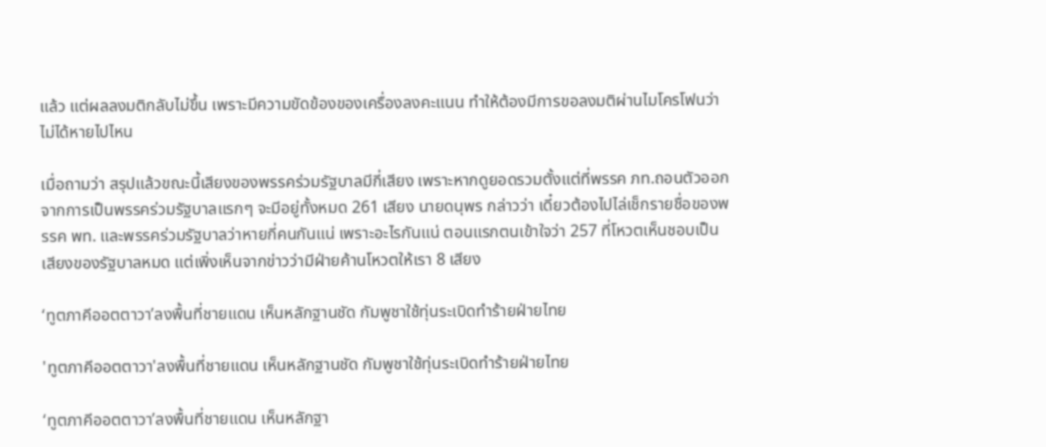แล้ว แต่ผลลงมติกลับไม่ขึ้น เพราะมีความขัดข้องของเครื่องลงคะแนน ทำให้ต้องมีการขอลงมติผ่านไมโครโฟนว่าไม่ได้หายไปไหน

เมื่อถามว่า สรุปแล้วขณะนี้เสียงของพรรคร่วมรัฐบาลมีกี่เสียง เพราะหากดูยอดรวมตั้งแต่ที่พรรค ภท.ถอนตัวออกจากการเป็นพรรคร่วมรัฐบาลแรกๆ จะมีอยู่ทั้งหมด 261 เสียง นายดนุพร กล่าวว่า เดี๋ยวต้องไปไล่เช็กรายชื่อของพรรค พท. และพรรคร่วมรัฐบาลว่าหายกี่คนกันแน่ เพราะอะไรกันแน่ ตอนแรกตนเข้าใจว่า 257 ที่โหวตเห็นชอบเป็นเสียงของรัฐบาลหมด แต่เพิ่งเห็นจากข่าวว่ามีฝ่ายค้านโหวตให้เรา 8 เสียง

‘ทูตภาคีออตตาวา’ลงพื้นที่ชายแดน เห็นหลักฐานชัด กัมพูชาใช้ทุ่นระเบิดทำร้ายฝ่ายไทย

'ทูตภาคีออตตาวา'ลงพื้นที่ชายแดน เห็นหลักฐานชัด กัมพูชาใช้ทุ่นระเบิดทำร้ายฝ่ายไทย

‘ทูตภาคีออตตาวา’ลงพื้นที่ชายแดน เห็นหลักฐา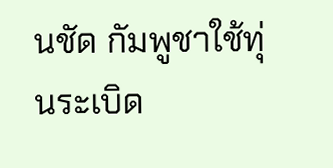นชัด กัมพูชาใช้ทุ่นระเบิด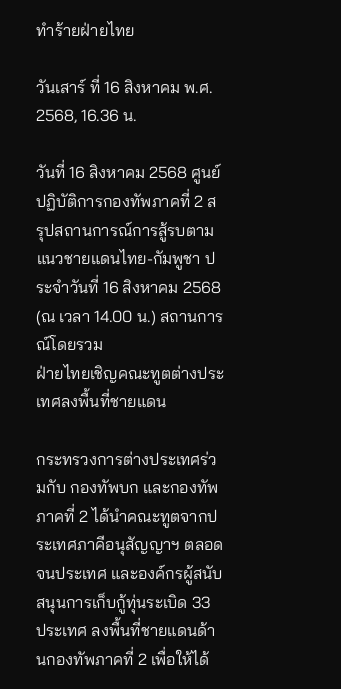ทำร้ายฝ่ายไทย

วันเสาร์ ที่ 16 สิงหาคม พ.ศ. 2568, 16.36 น.

วันที่ 16 สิงหาคม 2568 ศูนย์ปฏิบัติการกองทัพภาคที่ 2 สรุปสถานการณ์การสู้รบตามแนวชายแดนไทย-กัมพูชา ประจำวันที่ 16 สิงหาคม 2568 (ณ เวลา 14.00 น.) สถานการณ์โดยรวม
ฝ่ายไทยเชิญคณะทูตต่างประเทศลงพื้นที่ชายแดน

กระทรวงการต่างประเทศร่วมกับ กองทัพบก และกองทัพภาคที่ 2 ได้นำคณะทูตจากประเทศภาคีอนุสัญญาฯ ตลอดจนประเทศ และองค์กรผู้สนับสนุนการเก็บกู้ทุ่นระเบิด 33 ประเทศ ลงพื้นที่ชายแดนด้านกองทัพภาคที่ 2 เพื่อให้ได้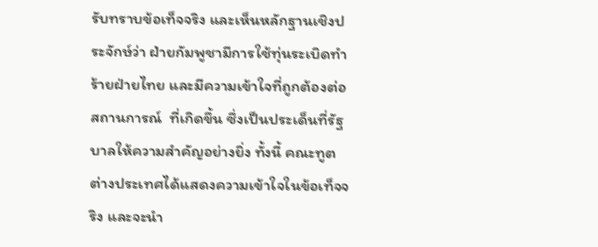รับทราบข้อเท็จจริง และเห็นหลักฐานเชิงประจักษ์ว่า ฝ่ายกัมพูชามีการใช้ทุ่นระเบิดทำร้ายฝ่ายไทย และมีความเข้าใจที่ถูกต้องต่อสถานการณ์  ที่เกิดขึ้น ซึ่งเป็นประเด็นที่รัฐบาลให้ความสำคัญอย่างยิ่ง ทั้งนี้ คณะทูตต่างประเทศได้แสดงความเข้าใจในข้อเท็จจริง และจะนำ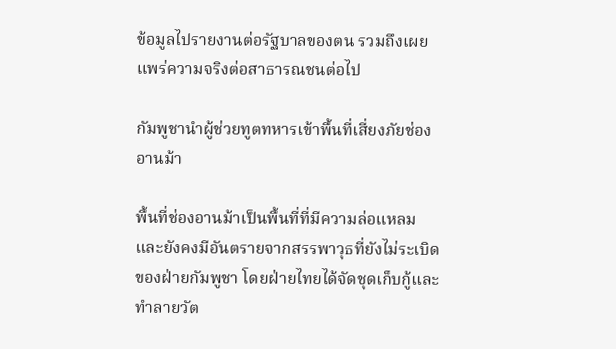ข้อมูลไปรายงานต่อรัฐบาลของตน รวมถึงเผยแพร่ความจริงต่อสาธารณชนต่อไป

กัมพูชานำผู้ช่วยทูตทหารเข้าพื้นที่เสี่ยงภัยช่องอานม้า

พื้นที่ช่องอานม้าเป็นพื้นที่ที่มีความล่อแหลมและยังคงมีอันตรายจากสรรพาวุธที่ยังไม่ระเบิดของฝ่ายกัมพูชา โดยฝ่ายไทยได้จัดชุดเก็บกู้และทำลายวัต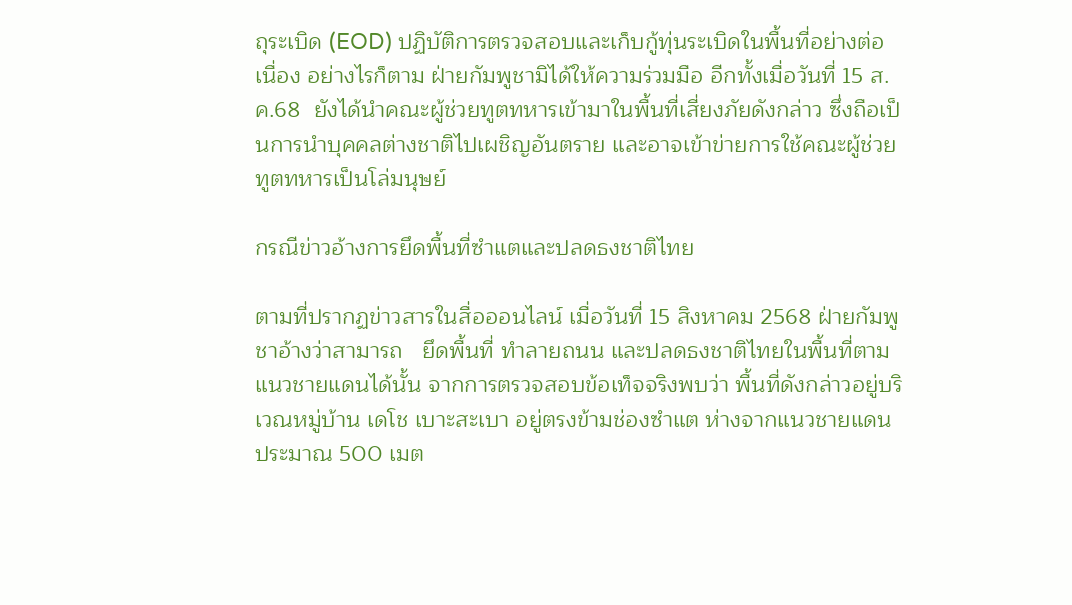ถุระเบิด (EOD) ปฏิบัติการตรวจสอบและเก็บกู้ทุ่นระเบิดในพื้นที่อย่างต่อเนื่อง อย่างไรก็ตาม ฝ่ายกัมพูชามิได้ให้ความร่วมมือ อีกทั้งเมื่อวันที่ 15 ส.ค.68  ยังได้นำคณะผู้ช่วยทูตทหารเข้ามาในพื้นที่เสี่ยงภัยดังกล่าว ซึ่งถือเป็นการนำบุคคลต่างชาติไปเผชิญอันตราย และอาจเข้าข่ายการใช้คณะผู้ช่วยทูตทหารเป็นโล่มนุษย์

กรณีข่าวอ้างการยึดพื้นที่ซำแตและปลดธงชาติไทย

ตามที่ปรากฏข่าวสารในสื่อออนไลน์ เมื่อวันที่ 15 สิงหาคม 2568 ฝ่ายกัมพูชาอ้างว่าสามารถ   ยึดพื้นที่ ทำลายถนน และปลดธงชาติไทยในพื้นที่ตามแนวชายแดนได้นั้น จากการตรวจสอบข้อเท็จจริงพบว่า พื้นที่ดังกล่าวอยู่บริเวณหมู่บ้าน เดโช เบาะสะเบา อยู่ตรงข้ามช่องซำแต ห่างจากแนวชายแดนประมาณ 500 เมต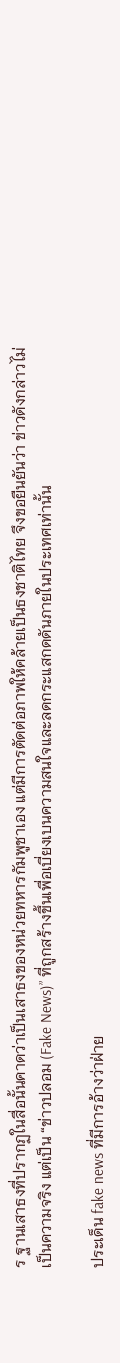ร ฐานเสาธงที่ปรากฏในสื่อนั้นคาดว่าเป็นเสาธงของหน่วยทหารกัมพูชาเอง แต่มีการตัดต่อภาพให้คล้ายเป็นธงชาติไทย จึงขอยืนยันว่า ข่าวดังกล่าวไม่เป็นความจริง แต่เป็น “ข่าวปลอม (Fake News)” ที่ถูกสร้างขึ้นเพื่อเบี่ยงเบนความสนใจและลดกระแสกดดันภายในประเทศเท่านั้น

ประเด็น fake news ที่มีการอ้างว่าฝ่าย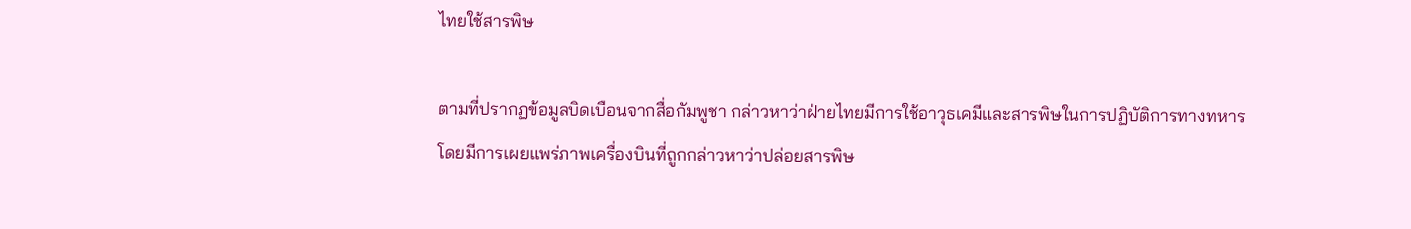ไทยใช้สารพิษ

ตามที่ปรากฏข้อมูลบิดเบือนจากสื่อกัมพูชา กล่าวหาว่าฝ่ายไทยมีการใช้อาวุธเคมีและสารพิษในการปฏิบัติการทางทหาร โดยมีการเผยแพร่ภาพเครื่องบินที่ถูกกล่าวหาว่าปล่อยสารพิษ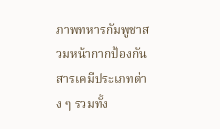ภาพทหารกัมพูชาสวมหน้ากากป้องกันสารเคมีประเภทต่าง ๆ รวมทั้ง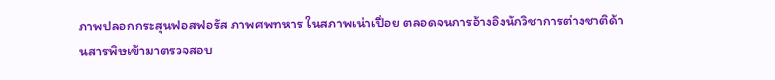ภาพปลอกกระสุนฟอสฟอรัส ภาพศพทหาร ในสภาพเน่าเปื่อย ตลอดจนการอ้างอิงนักวิชาการต่างชาติด้านสารพิษเข้ามาตรวจสอบ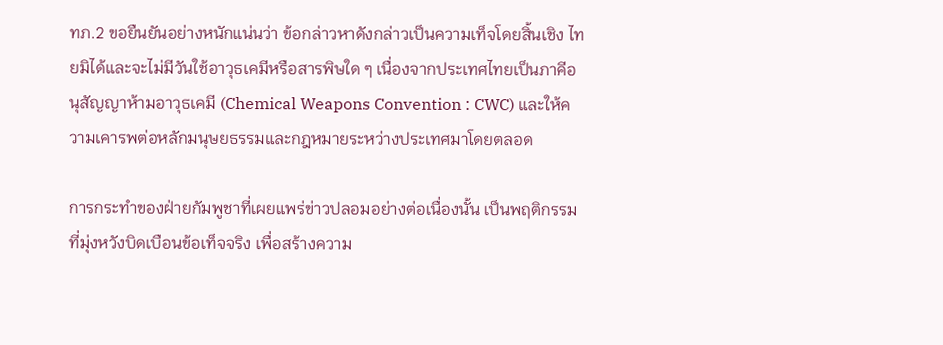ทภ.2 ขอยืนยันอย่างหนักแน่นว่า ข้อกล่าวหาดังกล่าวเป็นความเท็จโดยสิ้นเชิง ไทยมิได้และจะไม่มีวันใช้อาวุธเคมีหรือสารพิษใด ๆ เนื่องจากประเทศไทยเป็นภาคีอนุสัญญาห้ามอาวุธเคมี (Chemical Weapons Convention : CWC) และให้ความเคารพต่อหลักมนุษยธรรมและกฎหมายระหว่างประเทศมาโดยตลอด

การกระทำของฝ่ายกัมพูชาที่เผยแพร่ข่าวปลอมอย่างต่อเนื่องนั้น เป็นพฤติกรรมที่มุ่งหวังบิดเบือนข้อเท็จจริง เพื่อสร้างความ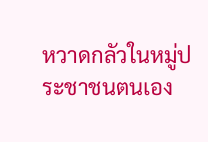หวาดกลัวในหมู่ประชาชนตนเอง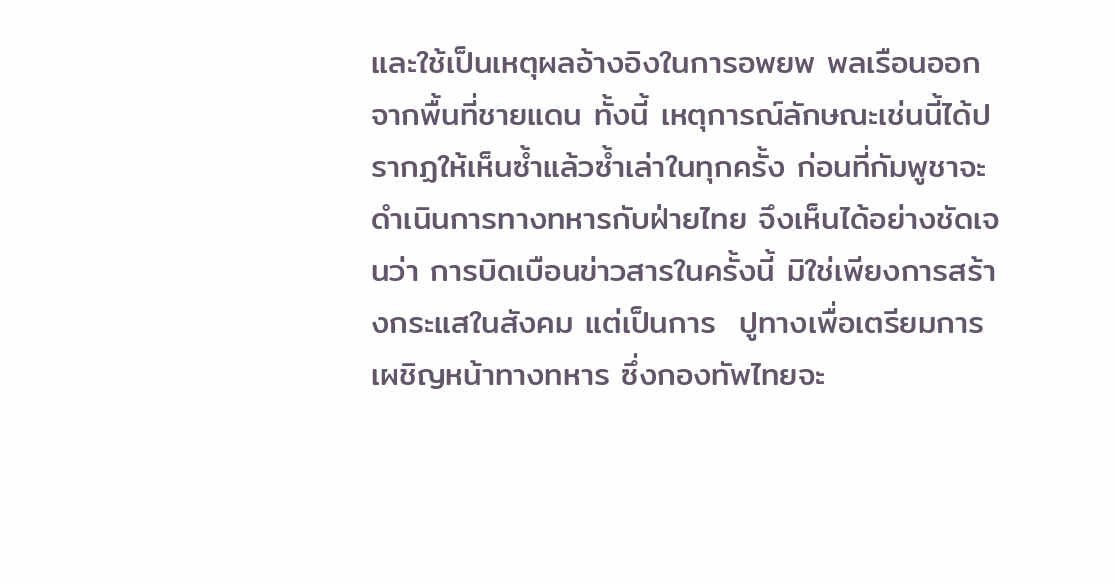และใช้เป็นเหตุผลอ้างอิงในการอพยพ พลเรือนออกจากพื้นที่ชายแดน ทั้งนี้ เหตุการณ์ลักษณะเช่นนี้ได้ปรากฏให้เห็นซ้ำแล้วซ้ำเล่าในทุกครั้ง ก่อนที่กัมพูชาจะดำเนินการทางทหารกับฝ่ายไทย จึงเห็นได้อย่างชัดเจนว่า การบิดเบือนข่าวสารในครั้งนี้ มิใช่เพียงการสร้างกระแสในสังคม แต่เป็นการ  ปูทางเพื่อเตรียมการเผชิญหน้าทางทหาร ซึ่งกองทัพไทยจะ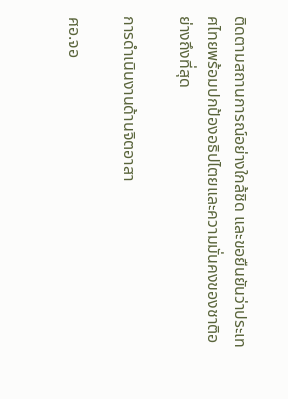ติดตามสถานการณ์อย่างใกล้ชิด และขอยืนยันว่าประเทศไทยพร้อมปกป้องอธิปไตยและความมั่นคงของชาติอย่างถึงที่สุด

การดำเนินงานด้านจิตอาสา

ศอ.จอ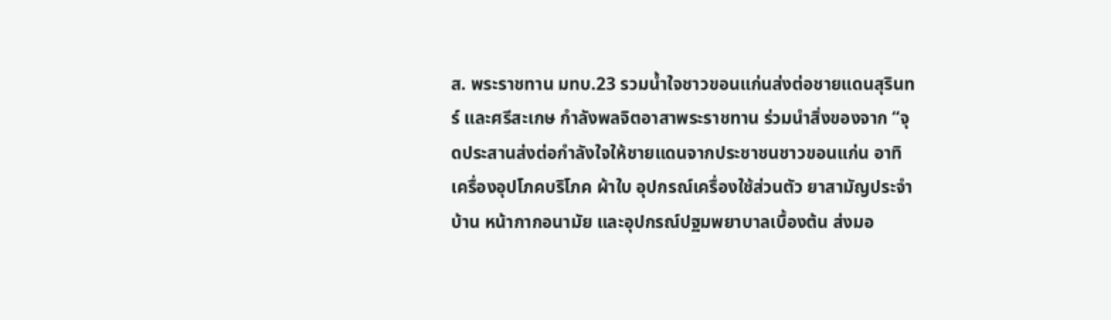ส. พระราชทาน มทบ.23 รวมน้ำใจชาวขอนแก่นส่งต่อชายแดนสุรินทร์ และศรีสะเกษ กำลังพลจิตอาสาพระราชทาน ร่วมนำสิ่งของจาก “จุดประสานส่งต่อกำลังใจให้ชายแดนจากประชาชนชาวขอนแก่น อาทิ เครื่องอุปโภคบริโภค ผ้าใบ อุปกรณ์เครื่องใช้ส่วนตัว ยาสามัญประจำบ้าน หน้ากากอนามัย และอุปกรณ์ปฐมพยาบาลเบื้องต้น ส่งมอ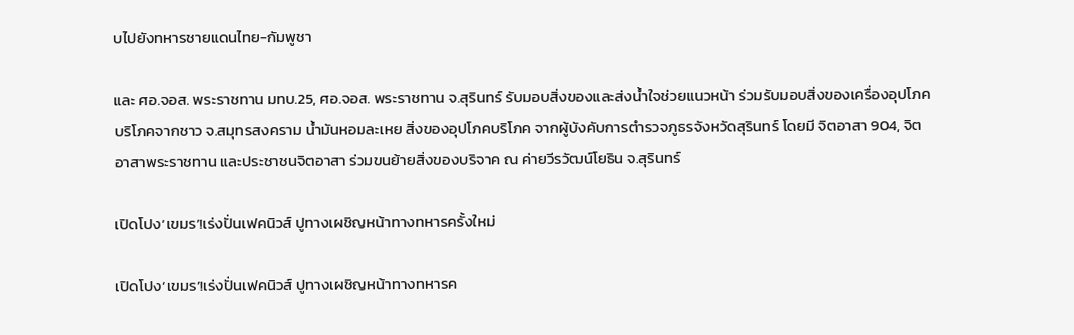บไปยังทหารชายแดนไทย-กัมพูชา

และ ศอ.จอส. พระราชทาน มทบ.25, ศอ.จอส. พระราชทาน จ.สุรินทร์ รับมอบสิ่งของและส่งน้ำใจช่วยแนวหน้า ร่วมรับมอบสิ่งของเครื่องอุปโภคบริโภคจากชาว จ.สมุทรสงคราม น้ำมันหอมละเหย สิ่งของอุปโภคบริโภค จากผู้บังคับการตำรวจภูธรจังหวัดสุรินทร์ โดยมี จิตอาสา 904, จิตอาสาพระราชทาน และประชาชนจิตอาสา ร่วมขนย้ายสิ่งของบริจาค ณ ค่ายวีรวัฒน์โยธิน จ.สุรินทร์

เปิดโปง‘เขมร’!เร่งปั่นเฟคนิวส์ ปูทางเผชิญหน้าทางทหารครั้งใหม่

เปิดโปง‘เขมร’!เร่งปั่นเฟคนิวส์ ปูทางเผชิญหน้าทางทหารค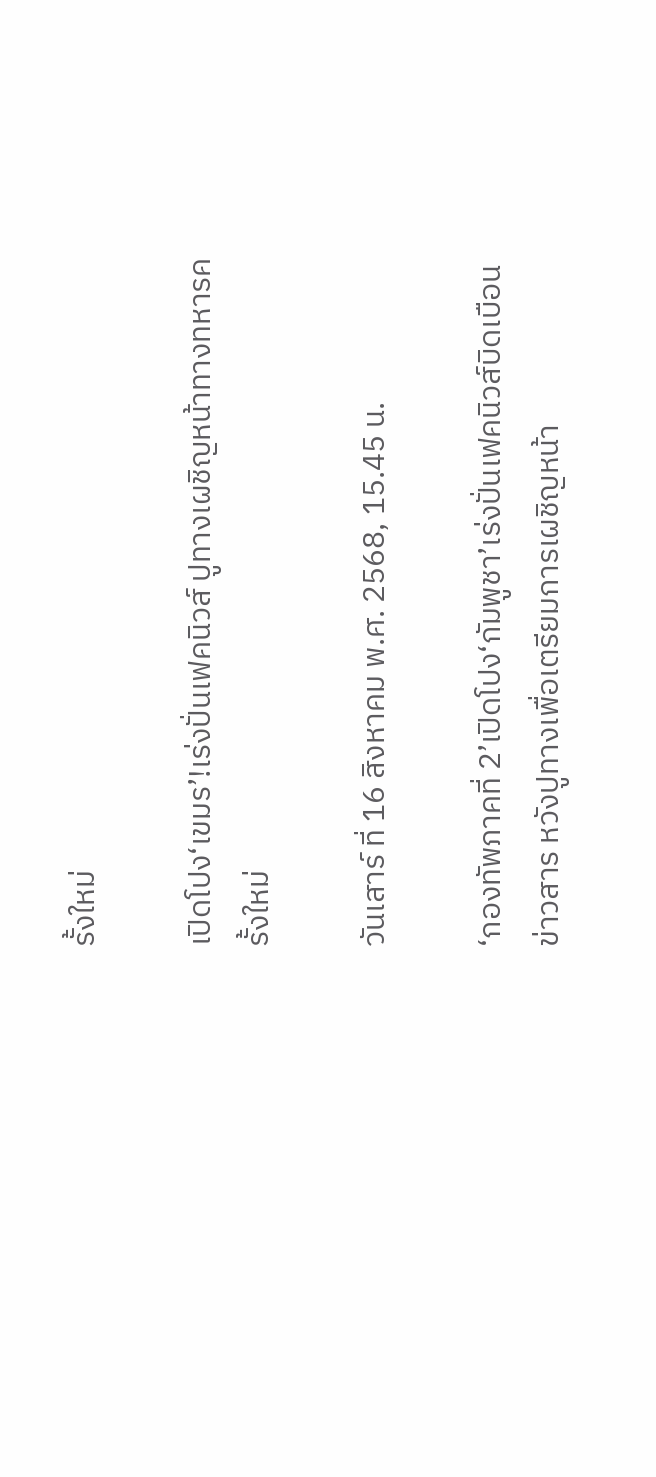รั้งใหม่

เปิดโปง‘เขมร’!เร่งปั่นเฟคนิวส์ ปูทางเผชิญหน้าทางทหารครั้งใหม่

วันเสาร์ ที่ 16 สิงหาคม พ.ศ. 2568, 15.45 น.

‘กองทัพภาคที่ 2’เปิดโปง‘กัมพูชา’เร่งปั่นเฟคนิวส์บิดเบือนข่าวสาร หวังปูทางเพื่อเตรียมการเผชิญหน้า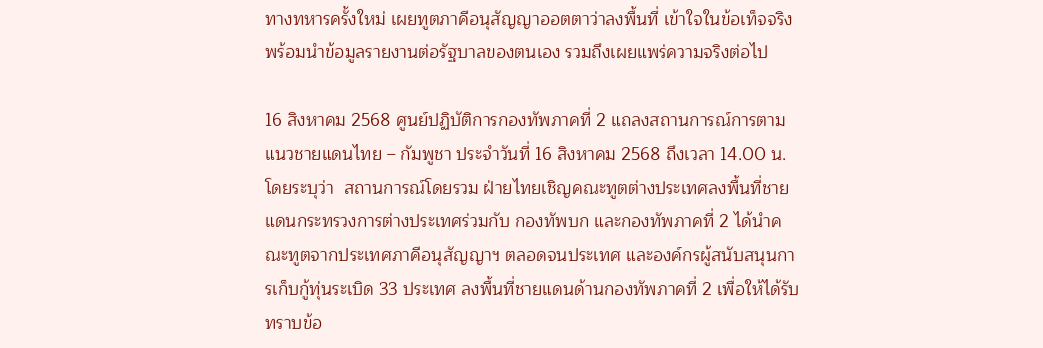ทางทหารครั้งใหม่ เผยทูตภาคีอนุสัญญาออตตาว่าลงพื้นที่ เข้าใจในข้อเท็จจริง พร้อมนำข้อมูลรายงานต่อรัฐบาลของตนเอง รวมถึงเผยแพร่ความจริงต่อไป

16 สิงหาคม 2568 ศูนย์ปฏิบัติการกองทัพภาคที่ 2 แถลงสถานการณ์การตามแนวชายแดนไทย – กัมพูชา ประจำวันที่ 16 สิงหาคม 2568 ถึงเวลา 14.00 น. โดยระบุว่า  สถานการณ์โดยรวม ฝ่ายไทยเชิญคณะทูตต่างประเทศลงพื้นที่ชายแดนกระทรวงการต่างประเทศร่วมกับ กองทัพบก และกองทัพภาคที่ 2 ได้นำคณะทูตจากประเทศภาคีอนุสัญญาฯ ตลอดจนประเทศ และองค์กรผู้สนับสนุนการเก็บกู้ทุ่นระเบิด 33 ประเทศ ลงพื้นที่ชายแดนด้านกองทัพภาคที่ 2 เพื่อให้ได้รับทราบข้อ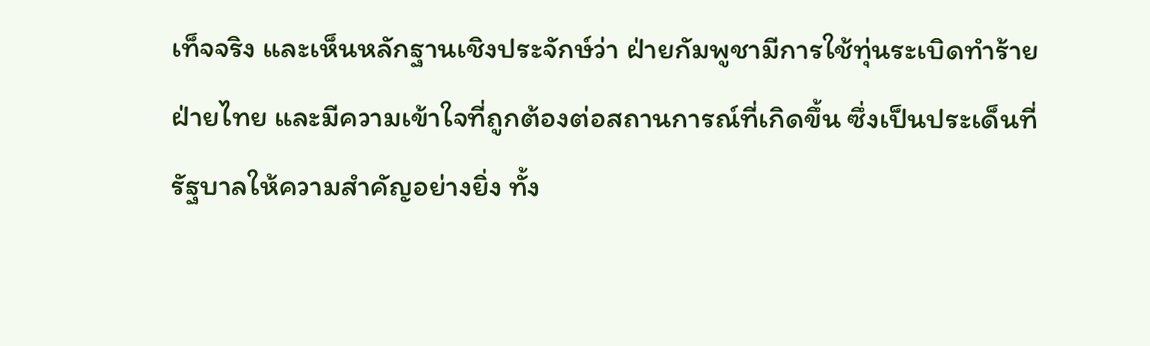เท็จจริง และเห็นหลักฐานเชิงประจักษ์ว่า ฝ่ายกัมพูชามีการใช้ทุ่นระเบิดทำร้ายฝ่ายไทย และมีความเข้าใจที่ถูกต้องต่อสถานการณ์ที่เกิดขึ้น ซึ่งเป็นประเด็นที่รัฐบาลให้ความสำคัญอย่างยิ่ง ทั้ง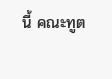นี้ คณะทูต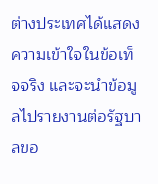ต่างประเทศได้แสดงความเข้าใจในข้อเท็จจริง และจะนำข้อมูลไปรายงานต่อรัฐบาลขอ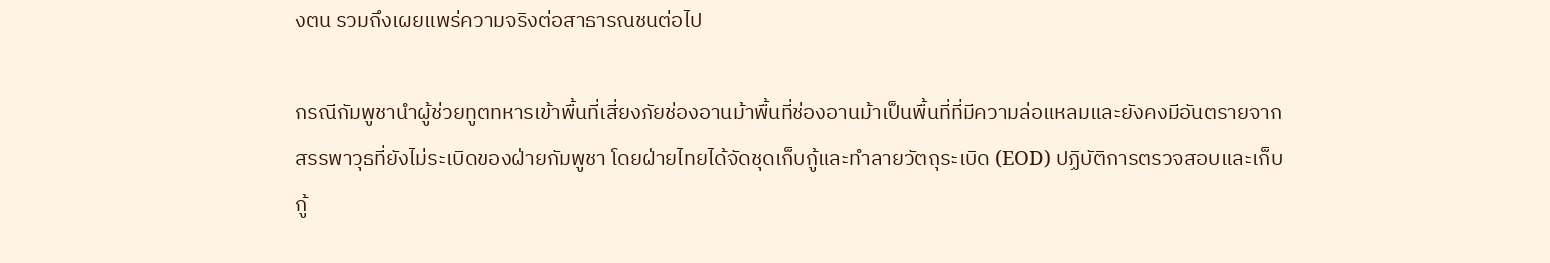งตน รวมถึงเผยแพร่ความจริงต่อสาธารณชนต่อไป

กรณีกัมพูชานำผู้ช่วยทูตทหารเข้าพื้นที่เสี่ยงภัยช่องอานม้าพื้นที่ช่องอานม้าเป็นพื้นที่ที่มีความล่อแหลมและยังคงมีอันตรายจากสรรพาวุธที่ยังไม่ระเบิดของฝ่ายกัมพูชา โดยฝ่ายไทยได้จัดชุดเก็บกู้และทำลายวัตถุระเบิด (EOD) ปฏิบัติการตรวจสอบและเก็บกู้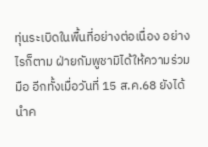ทุ่นระเบิดในพื้นที่อย่างต่อเนื่อง อย่างไรก็ตาม ฝ่ายกัมพูชามิได้ให้ความร่วมมือ อีกทั้งเมื่อวันที่ 15 ส.ค.68 ยังได้นำค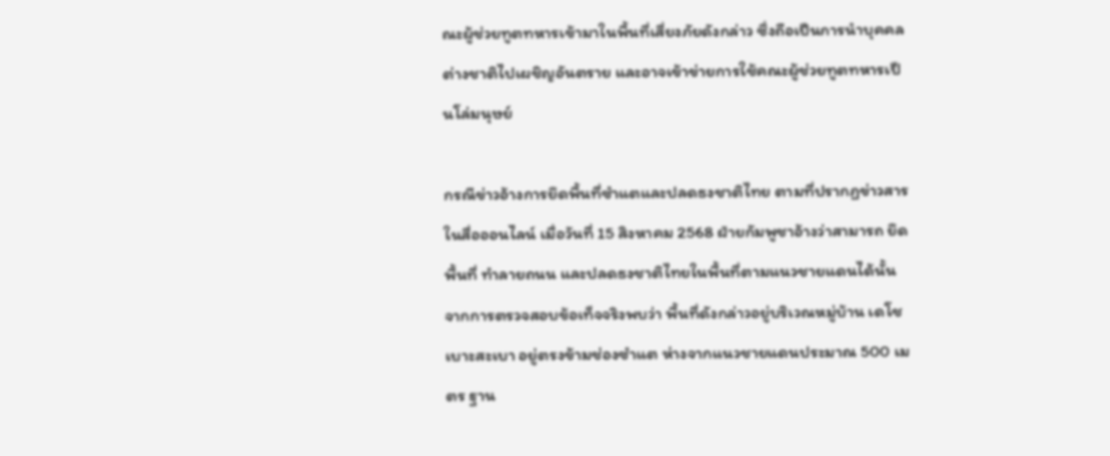ณะผู้ช่วยทูตทหารเข้ามาในพื้นที่เสี่ยงภัยดังกล่าว ซึ่งถือเป็นการนำบุคคลต่างชาติไปเผชิญอันตราย และอาจเข้าข่ายการใช้คณะผู้ช่วยทูตทหารเป็นโล่มนุษย์

กรณีข่าวอ้างการยึดพื้นที่ซำแตและปลดธงชาติไทย ตามที่ปรากฏข่าวสารในสื่อออนไลน์ เมื่อวันที่ 15 สิงหาคม 2568 ฝ่ายกัมพูชาอ้างว่าสามารถ ยึดพื้นที่ ทำลายถนน และปลดธงชาติไทยในพื้นที่ตามแนวชายแดนได้นั้น จากการตรวจสอบข้อเท็จจริงพบว่า พื้นที่ดังกล่าวอยู่บริเวณหมู่บ้าน เดโช เบาะสะเบา อยู่ตรงข้ามช่องซำแต ห่างจากแนวชายแดนประมาณ 500 เมตร ฐาน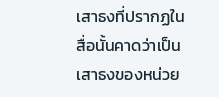เสาธงที่ปรากฏในสื่อนั้นคาดว่าเป็นเสาธงของหน่วย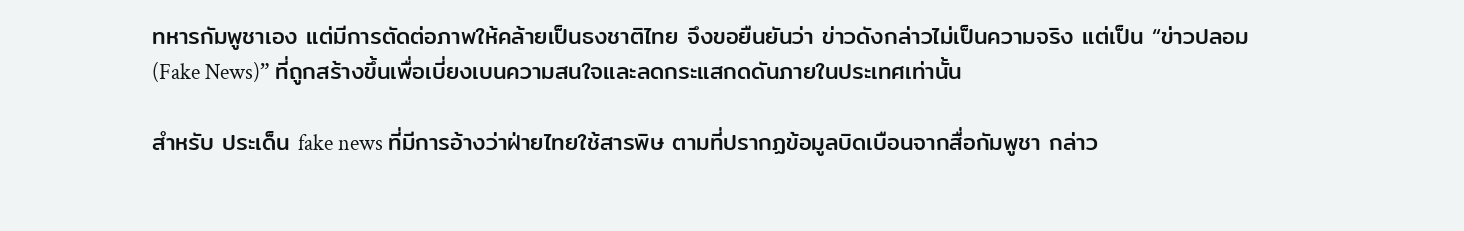ทหารกัมพูชาเอง แต่มีการตัดต่อภาพให้คล้ายเป็นธงชาติไทย จึงขอยืนยันว่า ข่าวดังกล่าวไม่เป็นความจริง แต่เป็น “ข่าวปลอม (Fake News)” ที่ถูกสร้างขึ้นเพื่อเบี่ยงเบนความสนใจและลดกระแสกดดันภายในประเทศเท่านั้น

สำหรับ ประเด็น fake news ที่มีการอ้างว่าฝ่ายไทยใช้สารพิษ ตามที่ปรากฏข้อมูลบิดเบือนจากสื่อกัมพูชา กล่าว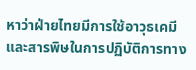หาว่าฝ่ายไทยมีการใช้อาวุธเคมีและสารพิษในการปฏิบัติการทาง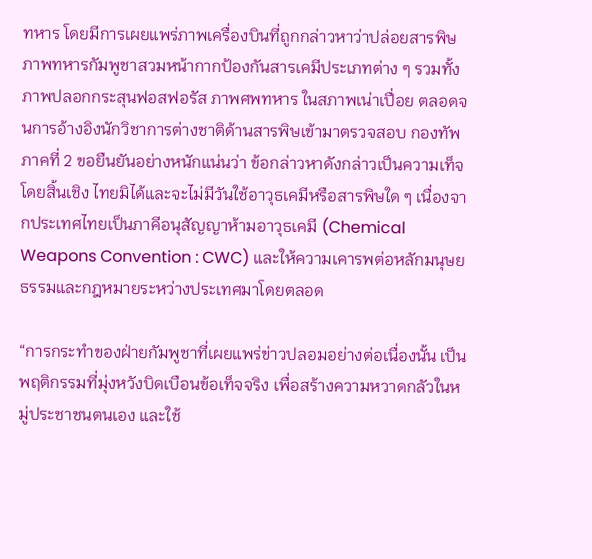ทหาร โดยมีการเผยแพร่ภาพเครื่องบินที่ถูกกล่าวหาว่าปล่อยสารพิษ ภาพทหารกัมพูชาสวมหน้ากากป้องกันสารเคมีประเภทต่าง ๆ รวมทั้งภาพปลอกกระสุนฟอสฟอรัส ภาพศพทหาร ในสภาพเน่าเปื่อย ตลอดจนการอ้างอิงนักวิชาการต่างชาติด้านสารพิษเข้ามาตรวจสอบ กองทัพภาคที่ 2 ขอยืนยันอย่างหนักแน่นว่า ข้อกล่าวหาดังกล่าวเป็นความเท็จโดยสิ้นเชิง ไทยมิได้และจะไม่มีวันใช้อาวุธเคมีหรือสารพิษใด ๆ เนื่องจากประเทศไทยเป็นภาคีอนุสัญญาห้ามอาวุธเคมี (Chemical Weapons Convention : CWC) และให้ความเคารพต่อหลักมนุษยธรรมและกฎหมายระหว่างประเทศมาโดยตลอด

“การกระทำของฝ่ายกัมพูชาที่เผยแพร่ข่าวปลอมอย่างต่อเนื่องนั้น เป็นพฤติกรรมที่มุ่งหวังบิดเบือนข้อเท็จจริง เพื่อสร้างความหวาดกลัวในหมู่ประชาชนตนเอง และใช้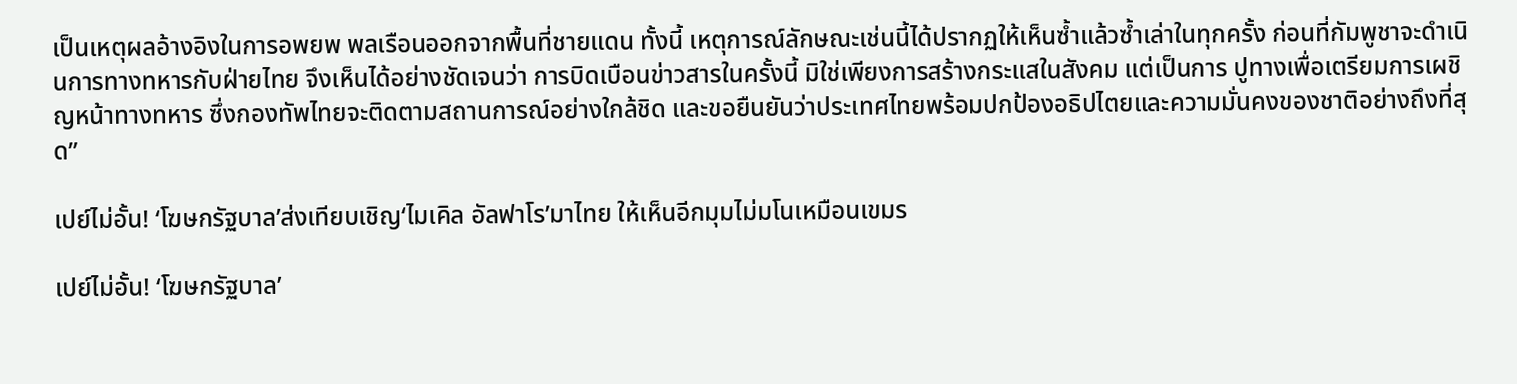เป็นเหตุผลอ้างอิงในการอพยพ พลเรือนออกจากพื้นที่ชายแดน ทั้งนี้ เหตุการณ์ลักษณะเช่นนี้ได้ปรากฏให้เห็นซ้ำแล้วซ้ำเล่าในทุกครั้ง ก่อนที่กัมพูชาจะดำเนินการทางทหารกับฝ่ายไทย จึงเห็นได้อย่างชัดเจนว่า การบิดเบือนข่าวสารในครั้งนี้ มิใช่เพียงการสร้างกระแสในสังคม แต่เป็นการ ปูทางเพื่อเตรียมการเผชิญหน้าทางทหาร ซึ่งกองทัพไทยจะติดตามสถานการณ์อย่างใกล้ชิด และขอยืนยันว่าประเทศไทยพร้อมปกป้องอธิปไตยและความมั่นคงของชาติอย่างถึงที่สุด”

เปย์ไม่อั้น! ‘โฆษกรัฐบาล’ส่งเทียบเชิญ‘ไมเคิล อัลฟาโร’มาไทย ให้เห็นอีกมุมไม่มโนเหมือนเขมร

เปย์ไม่อั้น! ‘โฆษกรัฐบาล’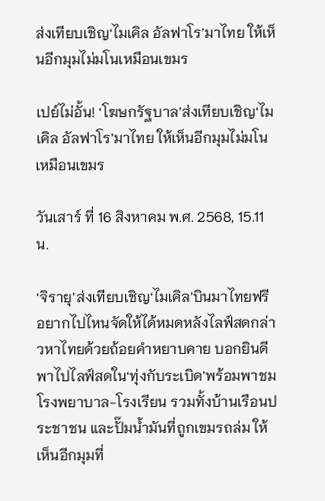ส่งเทียบเชิญ‘ไมเคิล อัลฟาโร’มาไทย ให้เห็นอีกมุมไม่มโนเหมือนเขมร

เปย์ไม่อั้น! ‘โฆษกรัฐบาล’ส่งเทียบเชิญ‘ไมเคิล อัลฟาโร’มาไทย ให้เห็นอีกมุมไม่มโนเหมือนเขมร

วันเสาร์ ที่ 16 สิงหาคม พ.ศ. 2568, 15.11 น.

‘จิรายุ’ส่งเทียบเชิญ‘ไมเคิล’บินมาไทยฟรี อยากไปไหนจัดให้ได้หมดหลังไลฟ์สดกล่าวหาไทยด้วยถ้อยคำหยาบคาย บอกยินดีพาไปไลฟ์สดใน‘ทุ่งกับระเบิด’พร้อมพาชมโรงพยาบาล-โรงเรียน รวมทั้งบ้านเรือนประชาชน และปั๊มน้ำมันที่ถูกเขมรถล่ม ให้เห็นอีกมุมที่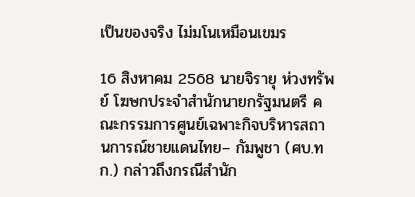เป็นของจริง ไม่มโนเหมือนเขมร

16 สิงหาคม 2568 นายจิรายุ ห่วงทรัพย์ โฆษกประจำสำนักนายกรัฐมนตรี คณะกรรมการศูนย์เฉพาะกิจบริหารสถานการณ์ชายแดนไทย– กัมพูชา (ศบ.ทก.) กล่าวถึงกรณีสำนัก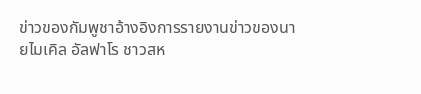ข่าวของกัมพูชาอ้างอิงการรายงานข่าวของนายไมเคิล อัลฟาโร ชาวสห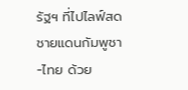รัฐฯ ที่ไปไลฟ์สด ชายแดนกัมพูชา -ไทย ด้วย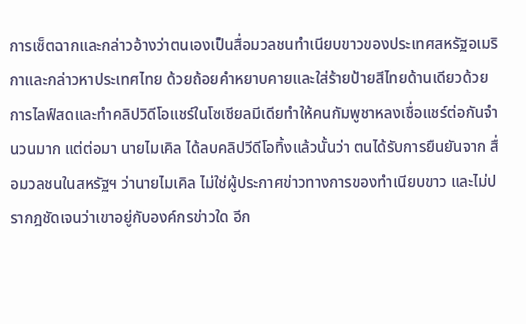การเซ็ตฉากและกล่าวอ้างว่าตนเองเป็นสื่อมวลชนทำเนียบขาวของประเทศสหรัฐอเมริกาและกล่าวหาประเทศไทย ด้วยถ้อยคำหยาบคายและใส่ร้ายป้ายสีไทยด้านเดียวด้วยการไลฟ์สดและทำคลิปวิดีโอแชร์ในโซเชียลมีเดียทำให้คนกัมพูชาหลงเชื่อแชร์ต่อกันจำนวนมาก แต่ต่อมา นายไมเคิล ได้ลบคลิปวีดีโอทิ้งแล้วนั้นว่า ตนได้รับการยืนยันจาก สื่อมวลชนในสหรัฐฯ ว่านายไมเคิล ไม่ใช่ผู้ประกาศข่าวทางการของทำเนียบขาว และไม่ปรากฎชัดเจนว่าเขาอยู่กับองค์กรข่าวใด อีก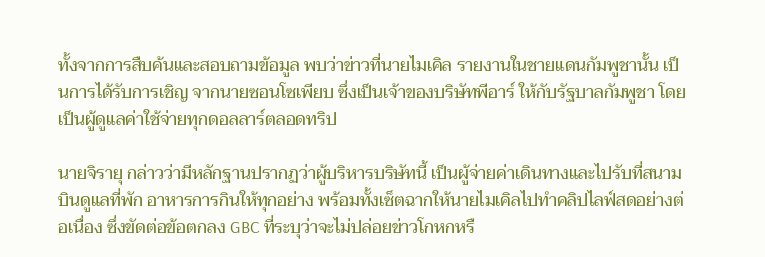ทั้งจากการสืบค้นและสอบถามข้อมูล พบว่าข่าวที่นายไมเคิล รายงานในชายแดนกัมพูชานั้น เป็นการได้รับการเชิญ จากนายซอนโซเพียบ ซึ่งเป็นเจ้าของบริษัทพีอาร์ ให้กับรัฐบาลกัมพูชา โดยเป็นผู้ดูแลค่าใช้จ่ายทุกดอลลาร์ตลอดทริป

นายจิรายุ กล่าวว่ามีหลักฐานปรากฏว่าผู้บริหารบริษัทนี้ เป็นผู้จ่ายค่าเดินทางและไปรับที่สนามบินดูแลที่พัก อาหารการกินให้ทุกอย่าง พร้อมทั้งเซ็ตฉากให้นายไมเคิลไปทำคลิปไลฟ์สดอย่างต่อเนื่อง ซึ่งขัดต่อข้อตกลง GBC ที่ระบุว่าจะไม่ปล่อยข่าวโกหกหรื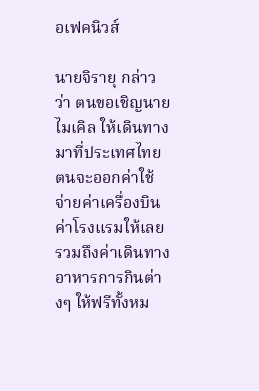อเฟคนิวส์

นายจิรายุ กล่าวว่า ตนขอเชิญนายไมเคิล ให้เดินทางมาที่ประเทศไทย ตนจะออกค่าใช้จ่ายค่าเครื่องบินค่าโรงแรมให้เลย รวมถึงค่าเดินทาง อาหารการกินต่างๆ ให้ฟรีทั้งหม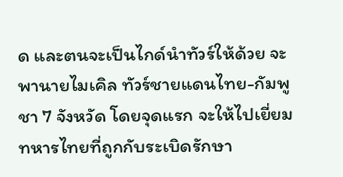ด และตนจะเป็นไกด์นำทัวร์ให้ด้วย จะพานายไมเคิล ทัวร์ชายแดนไทย-กัมพูชา 7 จังหวัด โดยจุดแรก จะให้ไปเยี่ยมทหารไทยที่ถูกกับระเบิดรักษา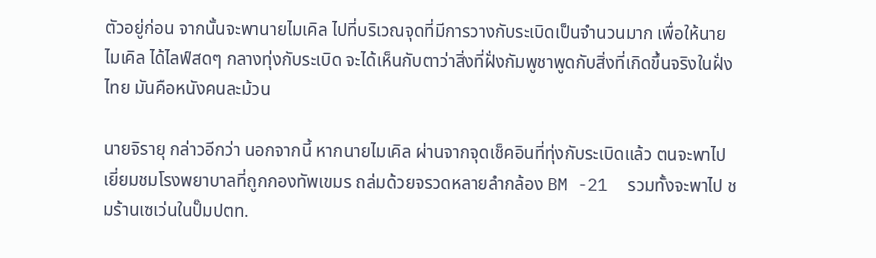ตัวอยู่ก่อน จากนั้นจะพานายไมเคิล ไปที่บริเวณจุดที่มีการวางกับระเบิดเป็นจำนวนมาก เพื่อให้นายไมเคิล ได้ไลฟ์สดๆ กลางทุ่งกับระเบิด จะได้เห็นกับตาว่าสิ่งที่ฝั่งกัมพูชาพูดกับสิ่งที่เกิดขึ้นจริงในฝั่งไทย มันคือหนังคนละม้วน

นายจิรายุ กล่าวอีกว่า นอกจากนี้ หากนายไมเคิล ผ่านจากจุดเช็คอินที่ทุ่งกับระเบิดแล้ว ตนจะพาไปเยี่ยมชมโรงพยาบาลที่ถูกกองทัพเขมร ถล่มด้วยจรวดหลายลำกล้อง BM -21  รวมทั้งจะพาไป ชมร้านเซเว่นในปั๊มปตท.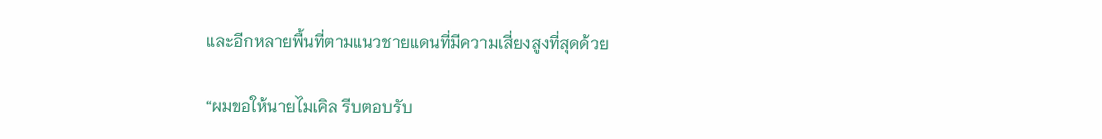และอีกหลายพื้นที่ตามแนวชายแดนที่มีความเสี่ยงสูงที่สุดด้วย

“ผมขอให้นายไมเคิล รีบตอบรับ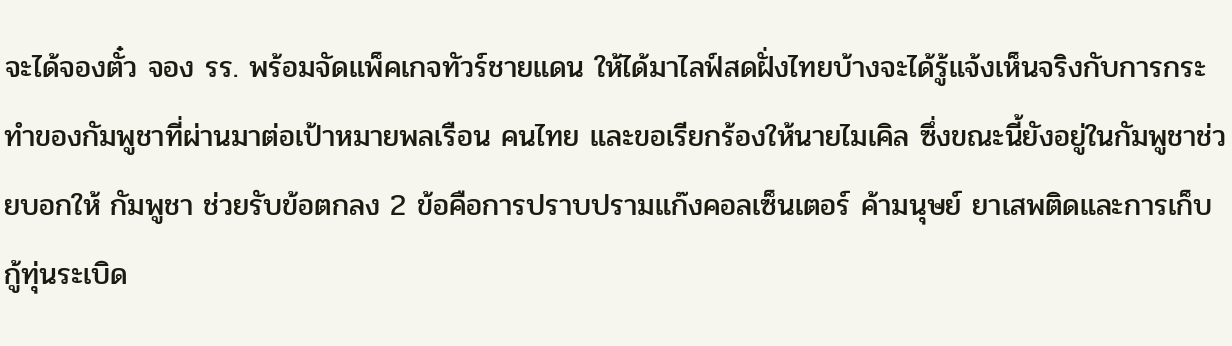จะได้จองตั๋ว จอง รร. พร้อมจัดแพ็คเกจทัวร์ชายแดน ให้ได้มาไลฟ์สดฝั่งไทยบ้างจะได้รู้แจ้งเห็นจริงกับการกระทำของกัมพูชาที่ผ่านมาต่อเป้าหมายพลเรือน คนไทย และขอเรียกร้องให้นายไมเคิล ซึ่งขณะนี้ยังอยู่ในกัมพูชาช่วยบอกให้ กัมพูชา ช่วยรับข้อตกลง 2 ข้อคือการปราบปรามแก๊งคอลเซ็นเตอร์ ค้ามนุษย์ ยาเสพติดและการเก็บกู้ทุ่นระเบิด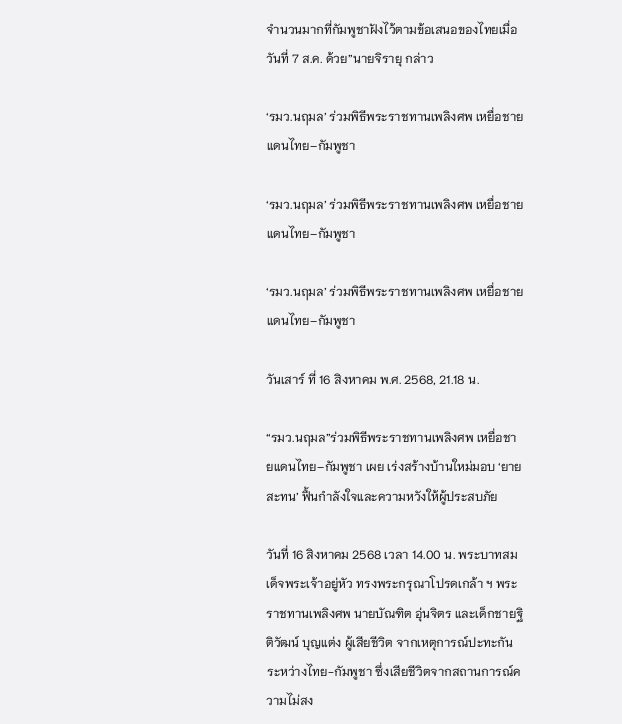จำนวนมากที่กัมพูชาฝังไว้ตามข้อเสนอของไทยเมื่อวันที่ 7 ส.ค. ด้วย”นายจิรายุ กล่าว

‘รมว.นฤมล’ ร่วมพิธีพระราชทานเพลิงศพ เหยื่อชายแดนไทย–กัมพูชา

‘รมว.นฤมล’ ร่วมพิธีพระราชทานเพลิงศพ เหยื่อชายแดนไทย–กัมพูชา

‘รมว.นฤมล’ ร่วมพิธีพระราชทานเพลิงศพ เหยื่อชายแดนไทย–กัมพูชา

วันเสาร์ ที่ 16 สิงหาคม พ.ศ. 2568, 21.18 น.

“รมว.นฤมล”ร่วมพิธีพระราชทานเพลิงศพ เหยื่อชายแดนไทย–กัมพูชา เผย เร่งสร้างบ้านใหม่มอบ ‘ยายสะทน’ ฟื้นกำลังใจและความหวังให้ผู้ประสบภัย

วันที่ 16 สิงหาคม 2568 เวลา 14.00 น. พระบาทสมเด็จพระเจ้าอยู่หัว ทรงพระกรุณาโปรดเกล้า ฯ พระราชทานเพลิงศพ นายบัณฑิต อุ่นจิตร และเด็กชายฐิติวัฒน์ บุญแต่ง ผู้เสียชีวิต จากเหตุการณ์ปะทะกันระหว่างไทย-กัมพูชา ซึ่งเสียชีวิตจากสถานการณ์ความไม่สง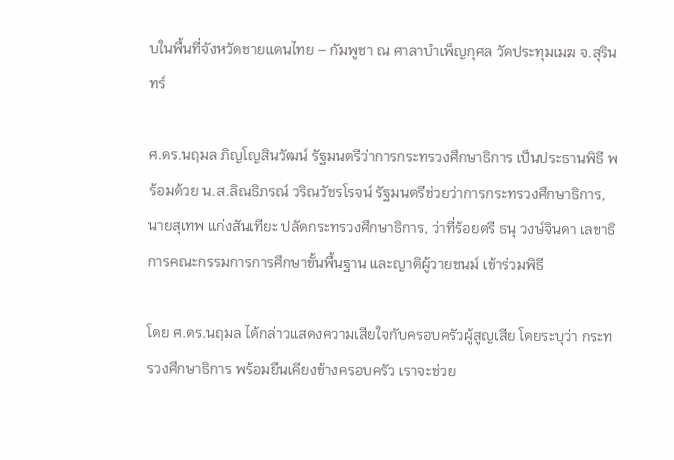บในพื้นที่จังหวัดชายแดนไทย – กัมพูชา ณ ศาลาบำเพ็ญกุศล วัดประทุมเมฆ จ.สุรินทร์

ศ.ดร.นฤมล ภิญโญสินวัฒน์ รัฐมนตรีว่าการกระทรวงศึกษาธิการ เป็นประธานพิธี พร้อมด้วย น.ส.ลิณธิภรณ์ วริณวัชรโรจน์ รัฐมนตรีช่วยว่าการกระทรวงศึกษาธิการ, นายสุเทพ แก่งสันเทียะ ปลัดกระทรวงศึกษาธิการ, ว่าที่ร้อยตรี ธนุ วงษ์จินดา เลขาธิการคณะกรรมการการศึกษาขั้นพื้นฐาน และญาติผู้วายชนม์ เข้าร่วมพิธี

โดย ศ.ดร.นฤมล ได้กล่าวแสดงความเสียใจกับครอบครัวผู้สูญเสีย โดยระบุว่า กระทรวงศึกษาธิการ พร้อมยืนเคียงข้างครอบครัว เราจะช่วย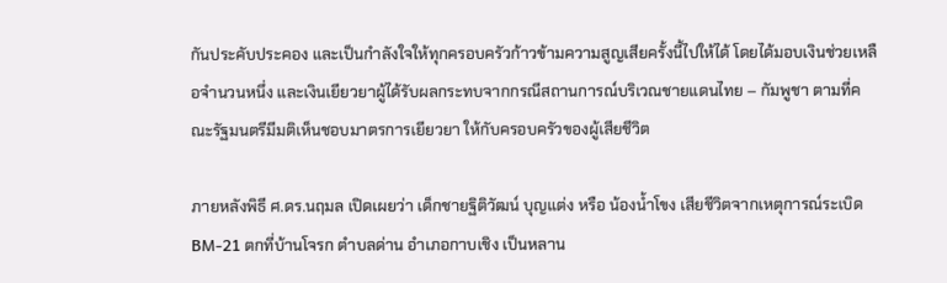กันประคับประคอง และเป็นกำลังใจให้ทุกครอบครัวก้าวข้ามความสูญเสียครั้งนี้ไปให้ได้ โดยได้มอบเงินช่วยเหลือจำนวนหนึ่ง และเงินเยียวยาผู้ได้รับผลกระทบจากกรณีสถานการณ์บริเวณชายแดนไทย – กัมพูชา ตามที่คณะรัฐมนตรีมีมติเห็นชอบมาตรการเยียวยา ให้กับครอบครัวของผู้เสียชีวิต

ภายหลังพิธี ศ.ดร.นฤมล เปิดเผยว่า เด็กชายฐิติวัฒน์ บุญแต่ง หรือ น้องน้ำโขง เสียชีวิตจากเหตุการณ์ระเบิด BM-21 ตกที่บ้านโจรก ตำบลด่าน อำเภอกาบเชิง เป็นหลาน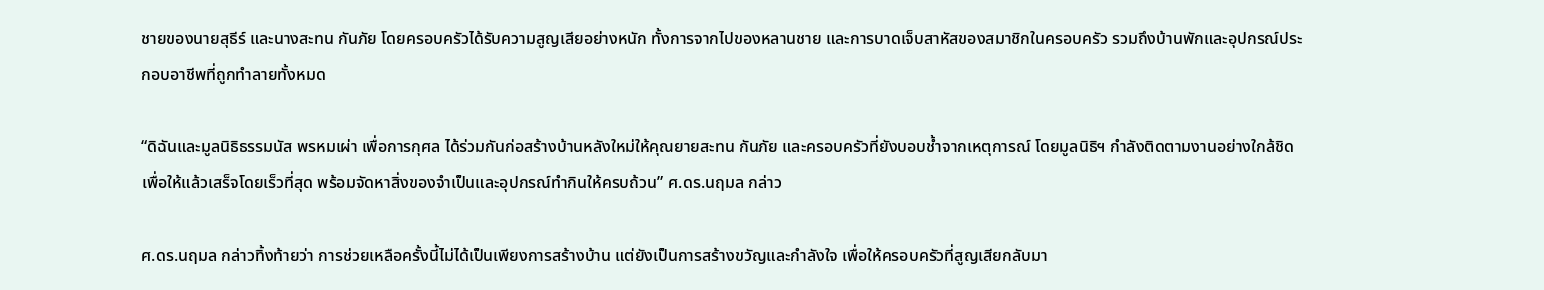ชายของนายสุธีร์ และนางสะทน กันภัย โดยครอบครัวได้รับความสูญเสียอย่างหนัก ทั้งการจากไปของหลานชาย และการบาดเจ็บสาหัสของสมาชิกในครอบครัว รวมถึงบ้านพักและอุปกรณ์ประกอบอาชีพที่ถูกทำลายทั้งหมด

“ดิฉันและมูลนิธิธรรมนัส พรหมเผ่า เพื่อการกุศล ได้ร่วมกันก่อสร้างบ้านหลังใหม่ให้คุณยายสะทน กันภัย และครอบครัวที่ยังบอบช้ำจากเหตุการณ์ โดยมูลนิธิฯ กำลังติดตามงานอย่างใกล้ชิด เพื่อให้แล้วเสร็จโดยเร็วที่สุด พร้อมจัดหาสิ่งของจำเป็นและอุปกรณ์ทำกินให้ครบถ้วน” ศ.ดร.นฤมล กล่าว

ศ.ดร.นฤมล กล่าวทิ้งท้ายว่า การช่วยเหลือครั้งนี้ไม่ได้เป็นเพียงการสร้างบ้าน แต่ยังเป็นการสร้างขวัญและกำลังใจ เพื่อให้ครอบครัวที่สูญเสียกลับมา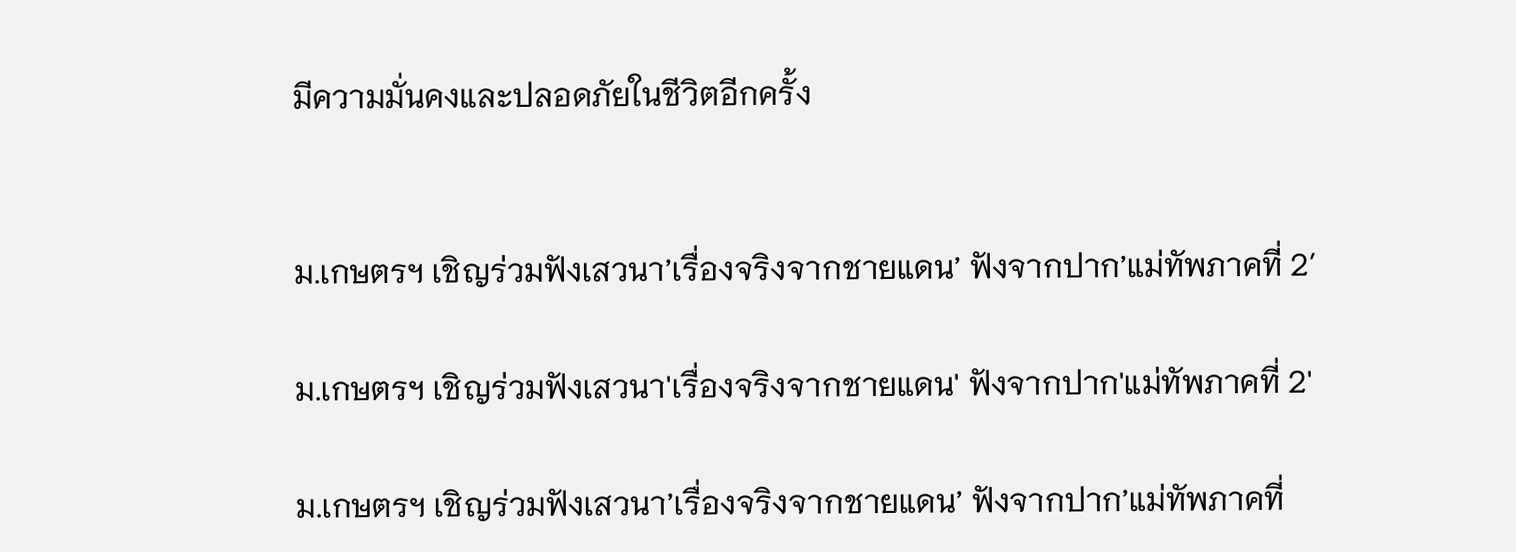มีความมั่นคงและปลอดภัยในชีวิตอีกครั้ง


ม.เกษตรฯ เชิญร่วมฟังเสวนา’เรื่องจริงจากชายแดน’ ฟังจากปาก’แม่ทัพภาคที่ 2′

ม.เกษตรฯ เชิญร่วมฟังเสวนา'เรื่องจริงจากชายแดน' ฟังจากปาก'แม่ทัพภาคที่ 2'

ม.เกษตรฯ เชิญร่วมฟังเสวนา’เรื่องจริงจากชายแดน’ ฟังจากปาก’แม่ทัพภาคที่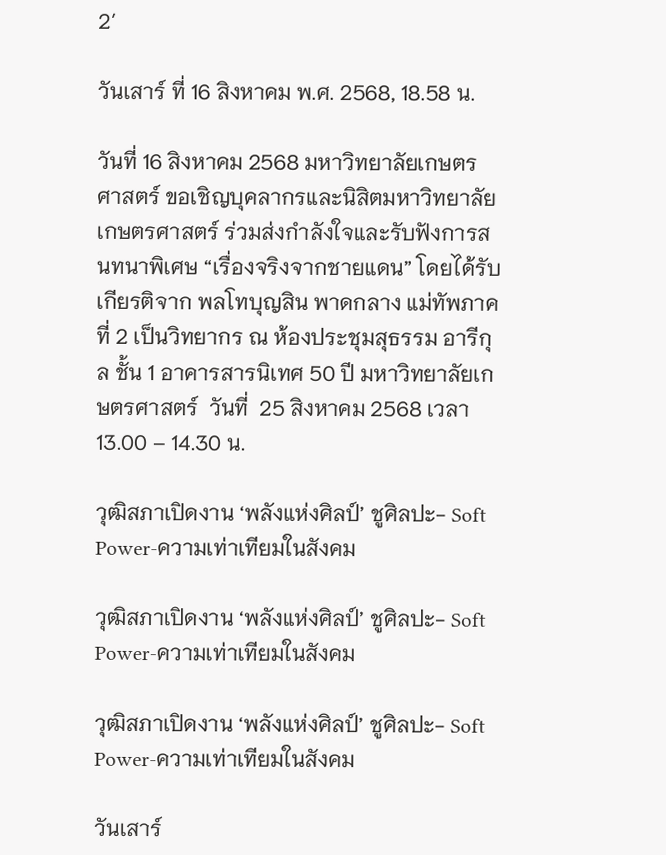2′

วันเสาร์ ที่ 16 สิงหาคม พ.ศ. 2568, 18.58 น.

วันที่ 16 สิงหาคม 2568 มหาวิทยาลัยเกษตรศาสตร์ ขอเชิญบุคลากรและนิสิตมหาวิทยาลัยเกษตรศาสตร์ ร่วมส่งกำลังใจและรับฟังการสนทนาพิเศษ “เรื่องจริงจากชายแดน” โดยได้รับเกียรติจาก พลโทบุญสิน พาดกลาง แม่ทัพภาคที่ 2 เป็นวิทยากร ณ ห้องประชุมสุธรรม อารีกุล ชั้น 1 อาคารสารนิเทศ 50 ปี มหาวิทยาลัยเกษตรศาสตร์  วันที่  25 สิงหาคม 2568 เวลา 13.00 – 14.30 น.

วุฒิสภาเปิดงาน ‘พลังแห่งศิลป์’ ชูศิลปะ- Soft Power-ความเท่าเทียมในสังคม

วุฒิสภาเปิดงาน ‘พลังแห่งศิลป์’ ชูศิลปะ- Soft Power-ความเท่าเทียมในสังคม

วุฒิสภาเปิดงาน ‘พลังแห่งศิลป์’ ชูศิลปะ- Soft Power-ความเท่าเทียมในสังคม

วันเสาร์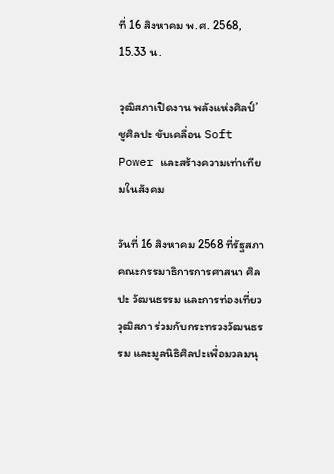ที่ 16 สิงหาคม พ.ศ. 2568, 15.33 น.

วุฒิสภาเปิดงาน พลังแห่งศิลป์’ ชูศิลปะ ขับเคลื่อน Soft Power และสร้างความเท่าเทียมในสังคม

วันที่ 16 สิงหาคม 2568 ที่รัฐสภา คณะกรรมาธิการการศาสนา ศิลปะ วัฒนธรรม และการท่องเที่ยว วุฒิสภา ร่วมกับกระทรวงวัฒนธรรม และมูลนิธิศิลปะเพื่อมวลมนุ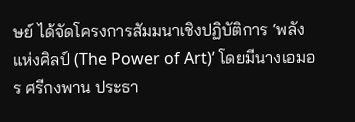ษย์ ได้จัดโครงการสัมมนาเชิงปฏิบัติการ ‘พลังแห่งศิลป์ (The Power of Art)’ โดยมีนางเอมอร ศรีกงพาน ประธา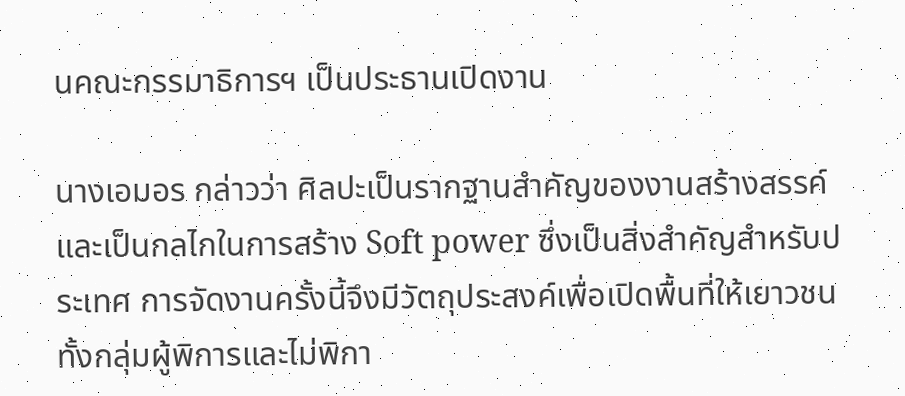นคณะกรรมาธิการฯ เป็นประธานเปิดงาน

นางเอมอร กล่าวว่า ศิลปะเป็นรากฐานสำคัญของงานสร้างสรรค์และเป็นกลไกในการสร้าง Soft power ซึ่งเป็นสิ่งสำคัญสำหรับประเทศ การจัดงานครั้งนี้จึงมีวัตถุประสงค์เพื่อเปิดพื้นที่ให้เยาวชนทั้งกลุ่มผู้พิการและไม่พิกา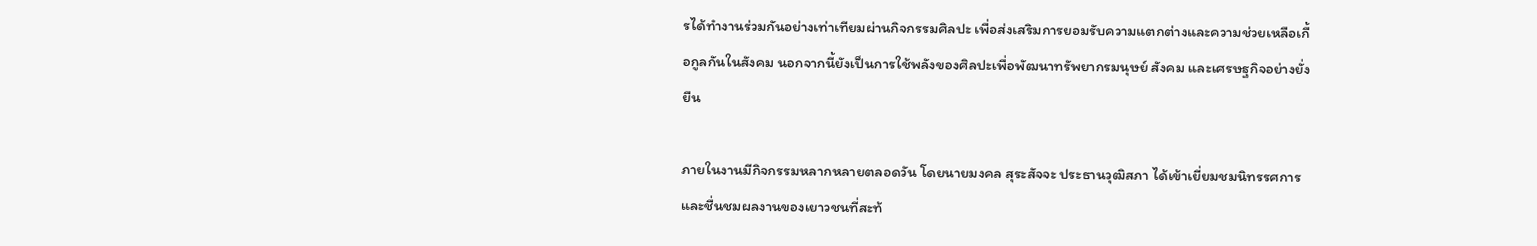รได้ทำงานร่วมกันอย่างเท่าเทียมผ่านกิจกรรมศิลปะ เพื่อส่งเสริมการยอมรับความแตกต่างและความช่วยเหลือเกื้อกูลกันในสังคม นอกจากนี้ยังเป็นการใช้พลังของศิลปะเพื่อพัฒนาทรัพยากรมนุษย์ สังคม และเศรษฐกิจอย่างยั่งยืน

ภายในงานมีกิจกรรมหลากหลายตลอดวัน โดยนายมงคล สุระสัจจะ ประธานวุฒิสภา ได้เข้าเยี่ยมชมนิทรรศการและชื่นชมผลงานของเยาวชนที่สะท้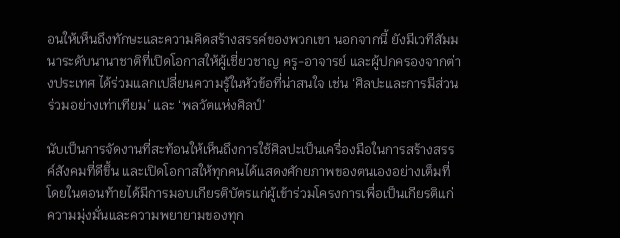อนให้เห็นถึงทักษะและความคิดสร้างสรรค์ของพวกเขา นอกจากนี้ ยังมีเวทีสัมมนาระดับนานาชาติที่เปิดโอกาสให้ผู้เชี่ยวชาญ ครู-อาจารย์ และผู้ปกครองจากต่างประเทศ ได้ร่วมแลกเปลี่ยนความรู้ในหัวข้อที่น่าสนใจ เช่น ‘ศิลปะและการมีส่วนร่วมอย่างเท่าเทียม’ และ ‘พลวัตแห่งศิลป์’

นับเป็นการจัดงานที่สะท้อนให้เห็นถึงการใช้ศิลปะเป็นเครื่องมือในการสร้างสรรค์สังคมที่ดีขึ้น และเปิดโอกาสให้ทุกคนได้แสดงศักยภาพของตนเองอย่างเต็มที่ โดยในตอนท้ายได้มีการมอบเกียรติบัตรแก่ผู้เข้าร่วมโครงการเพื่อเป็นเกียรติแก่ความมุ่งมั่นและความพยายามของทุก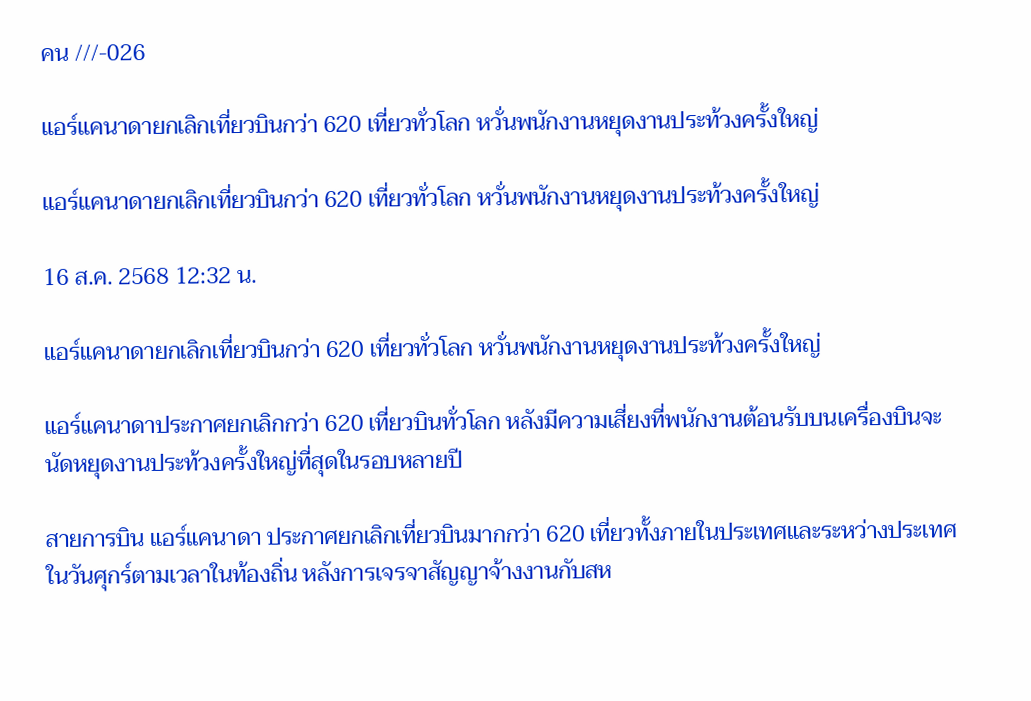คน ///-026

แอร์แคนาดายกเลิกเที่ยวบินกว่า 620 เที่ยวทั่วโลก หวั่นพนักงานหยุดงานประท้วงครั้งใหญ่

แอร์แคนาดายกเลิกเที่ยวบินกว่า 620 เที่ยวทั่วโลก หวั่นพนักงานหยุดงานประท้วงครั้งใหญ่

16 ส.ค. 2568 12:32 น.

แอร์แคนาดายกเลิกเที่ยวบินกว่า 620 เที่ยวทั่วโลก หวั่นพนักงานหยุดงานประท้วงครั้งใหญ่

แอร์แคนาดาประกาศยกเลิกกว่า 620 เที่ยวบินทั่วโลก หลังมีความเสี่ยงที่พนักงานต้อนรับบนเครื่องบินจะนัดหยุดงานประท้วงครั้งใหญ่ที่สุดในรอบหลายปี

สายการบิน แอร์แคนาดา ประกาศยกเลิกเที่ยวบินมากกว่า 620 เที่ยวทั้งภายในประเทศและระหว่างประเทศในวันศุกร์ตามเวลาในท้องถิ่น หลังการเจรจาสัญญาจ้างงานกับสห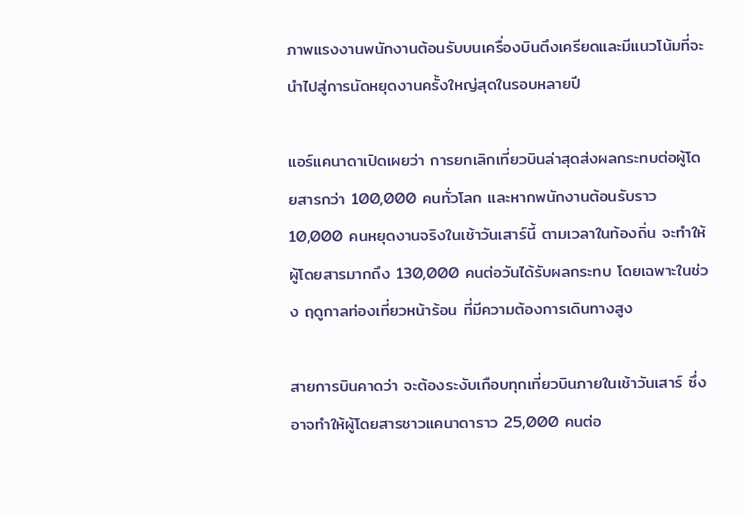ภาพแรงงานพนักงานต้อนรับบนเครื่องบินตึงเครียดและมีแนวโน้มที่จะนำไปสู่การนัดหยุดงานครั้งใหญ่สุดในรอบหลายปี

แอร์แคนาดาเปิดเผยว่า การยกเลิกเที่ยวบินล่าสุดส่งผลกระทบต่อผู้โดยสารกว่า 100,000 คนทั่วโลก และหากพนักงานต้อนรับราว 10,000 คนหยุดงานจริงในเช้าวันเสาร์นี้ ตามเวลาในท้องถิ่น จะทำให้ผู้โดยสารมากถึง 130,000 คนต่อวันได้รับผลกระทบ โดยเฉพาะในช่วง ฤดูกาลท่องเที่ยวหน้าร้อน ที่มีความต้องการเดินทางสูง

สายการบินคาดว่า จะต้องระงับเกือบทุกเที่ยวบินภายในเช้าวันเสาร์ ซึ่งอาจทำให้ผู้โดยสารชาวแคนาดาราว 25,000 คนต่อ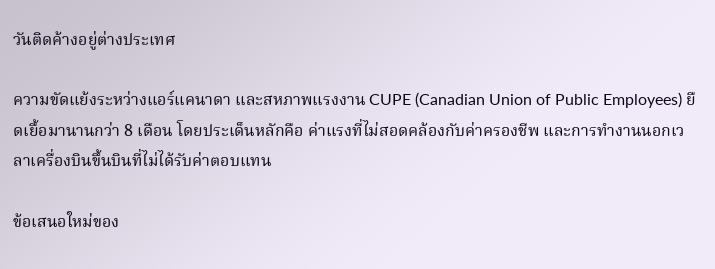วันติดค้างอยู่ต่างประเทศ

ความขัดแย้งระหว่างแอร์แคนาดา และสหภาพแรงงาน CUPE (Canadian Union of Public Employees) ยืดเยื้อมานานกว่า 8 เดือน โดยประเด็นหลักคือ ค่าแรงที่ไม่สอดคล้องกับค่าครองชีพ และการทำงานนอกเวลาเครื่องบินขึ้นบินที่ไม่ได้รับค่าตอบแทน

ข้อเสนอใหม่ของ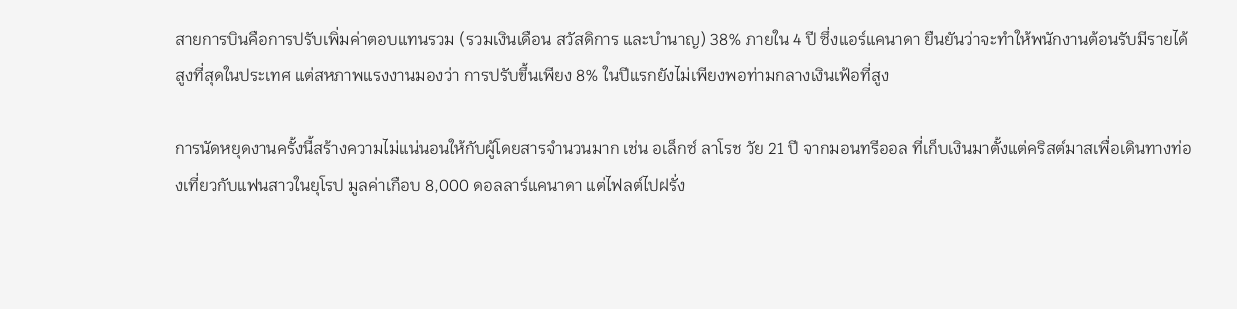สายการบินคือการปรับเพิ่มค่าตอบแทนรวม (รวมเงินเดือน สวัสดิการ และบำนาญ) 38% ภายใน 4 ปี ซึ่งแอร์แคนาดา ยืนยันว่าจะทำให้พนักงานต้อนรับมีรายได้สูงที่สุดในประเทศ แต่สหภาพแรงงานมองว่า การปรับขึ้นเพียง 8% ในปีแรกยังไม่เพียงพอท่ามกลางเงินเฟ้อที่สูง

การนัดหยุดงานครั้งนี้สร้างความไม่แน่นอนให้กับผู้โดยสารจำนวนมาก เช่น อเล็กซ์ ลาโรช วัย 21 ปี จากมอนทรีออล ที่เก็บเงินมาตั้งแต่คริสต์มาสเพื่อเดินทางท่องเที่ยวกับแฟนสาวในยุโรป มูลค่าเกือบ 8,000 ดอลลาร์แคนาดา แต่ไฟลต์ไปฝรั่ง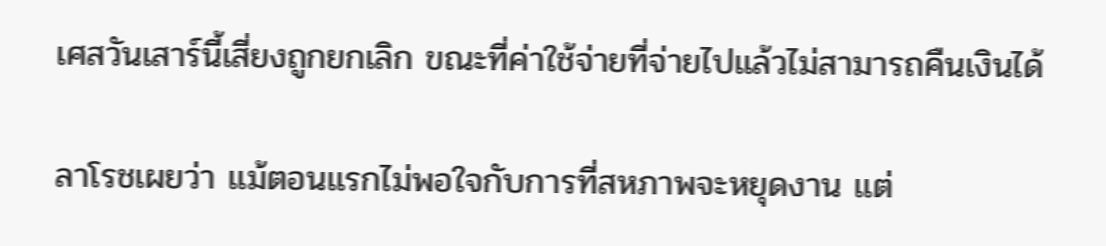เศสวันเสาร์นี้เสี่ยงถูกยกเลิก ขณะที่ค่าใช้จ่ายที่จ่ายไปแล้วไม่สามารถคืนเงินได้

ลาโรชเผยว่า แม้ตอนแรกไม่พอใจกับการที่สหภาพจะหยุดงาน แต่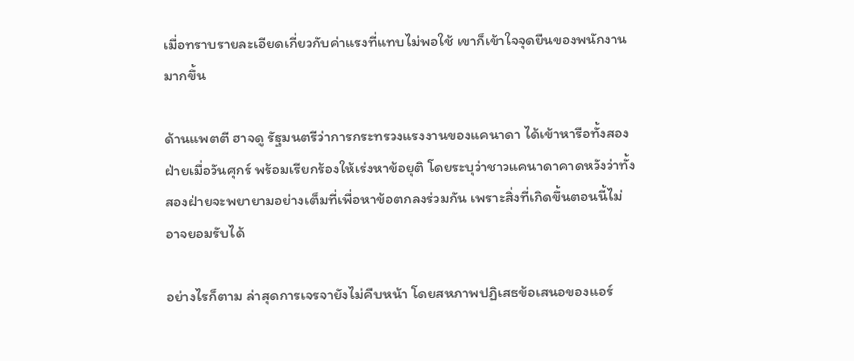เมื่อทราบรายละเอียดเกี่ยวกับค่าแรงที่แทบไม่พอใช้ เขาก็เข้าใจจุดยืนของพนักงานมากขึ้น

ด้านแพตตี ฮาจดู รัฐมนตรีว่าการกระทรวงแรงงานของแคนาดา ได้เข้าหารือทั้งสองฝ่ายเมื่อวันศุกร์ พร้อมเรียกร้องให้เร่งหาข้อยุติ โดยระบุว่าชาวแคนาดาคาดหวังว่าทั้งสองฝ่ายจะพยายามอย่างเต็มที่เพื่อหาข้อตกลงร่วมกัน เพราะสิ่งที่เกิดขึ้นตอนนี้ไม่อาจยอมรับได้

อย่างไรก็ตาม ล่าสุดการเจรจายังไม่คืบหน้า โดยสหภาพปฏิเสธข้อเสนอของแอร์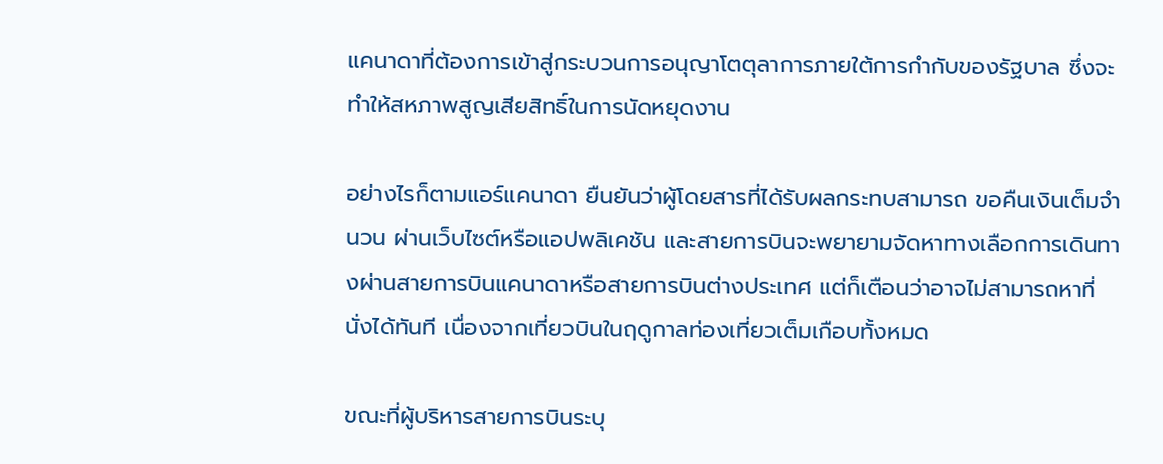แคนาดาที่ต้องการเข้าสู่กระบวนการอนุญาโตตุลาการภายใต้การกำกับของรัฐบาล ซึ่งจะทำให้สหภาพสูญเสียสิทธิ์ในการนัดหยุดงาน

อย่างไรก็ตามแอร์แคนาดา ยืนยันว่าผู้โดยสารที่ได้รับผลกระทบสามารถ ขอคืนเงินเต็มจำนวน ผ่านเว็บไซต์หรือแอปพลิเคชัน และสายการบินจะพยายามจัดหาทางเลือกการเดินทางผ่านสายการบินแคนาดาหรือสายการบินต่างประเทศ แต่ก็เตือนว่าอาจไม่สามารถหาที่นั่งได้ทันที เนื่องจากเที่ยวบินในฤดูกาลท่องเที่ยวเต็มเกือบทั้งหมด

ขณะที่ผู้บริหารสายการบินระบุ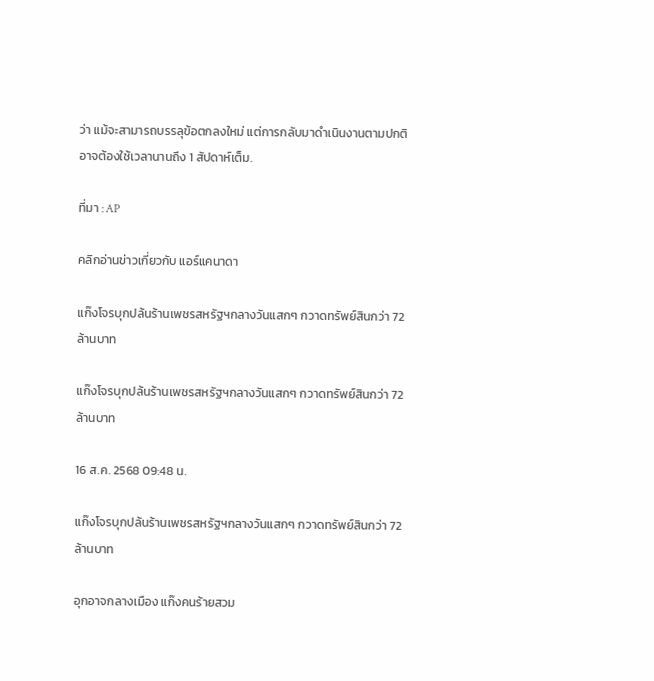ว่า แม้จะสามารถบรรลุข้อตกลงใหม่ แต่การกลับมาดำเนินงานตามปกติอาจต้องใช้เวลานานถึง 1 สัปดาห์เต็ม.

ที่มา : AP

คลิกอ่านข่าวเกี่ยวกับ แอร์แคนาดา

แก๊งโจรบุกปล้นร้านเพชรสหรัฐฯกลางวันแสกๆ กวาดทรัพย์สินกว่า 72 ล้านบาท

แก๊งโจรบุกปล้นร้านเพชรสหรัฐฯกลางวันแสกๆ กวาดทรัพย์สินกว่า 72 ล้านบาท

16 ส.ค. 2568 09:48 น.

แก๊งโจรบุกปล้นร้านเพชรสหรัฐฯกลางวันแสกๆ กวาดทรัพย์สินกว่า 72 ล้านบาท

อุกอาจกลางเมือง แก๊งคนร้ายสวม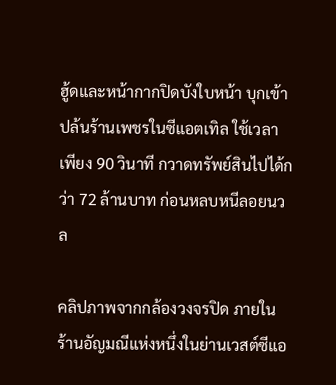ฮู้ดและหน้ากากปิดบังใบหน้า บุกเข้าปล้นร้านเพชรในซีแอตเทิล ใช้เวลาเพียง 90 วินาที กวาดทรัพย์สินไปได้กว่า 72 ล้านบาท ก่อนหลบหนีลอยนวล

คลิปภาพจากกล้องวงจรปิด ภายในร้านอัญมณีแห่งหนึ่งในย่านเวสต์ซีแอ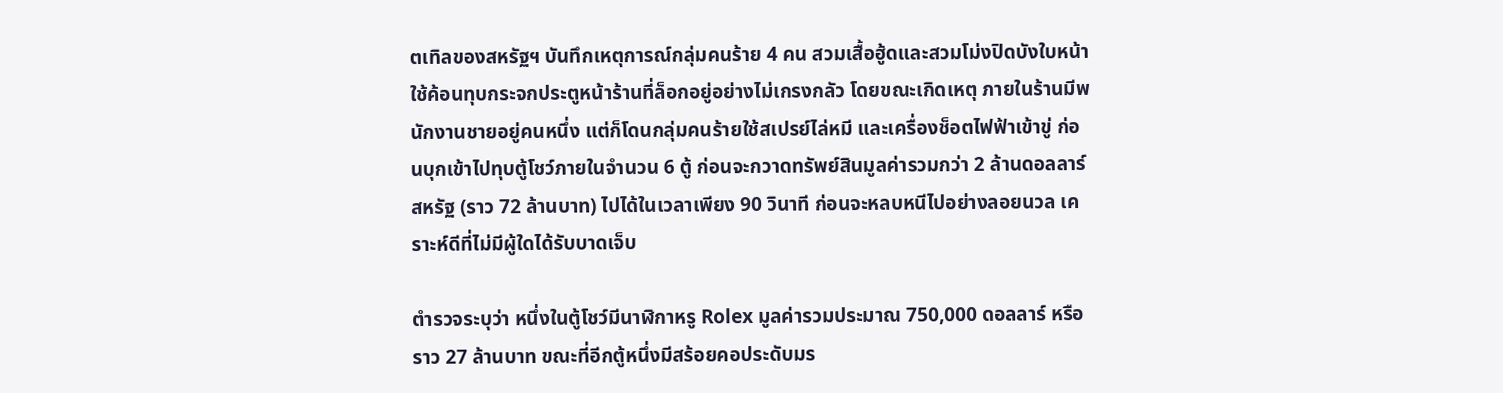ตเทิลของสหรัฐฯ บันทึกเหตุการณ์กลุ่มคนร้าย 4 คน สวมเสื้อฮู้ดและสวมโม่งปิดบังใบหน้า  ใช้ค้อนทุบกระจกประตูหน้าร้านที่ล็อกอยู่อย่างไม่เกรงกลัว โดยขณะเกิดเหตุ ภายในร้านมีพนักงานชายอยู่คนหนึ่ง แต่ก็โดนกลุ่มคนร้ายใช้สเปรย์ไล่หมี และเครื่องช็อตไฟฟ้าเข้าขู่ ก่อนบุกเข้าไปทุบตู้โชว์ภายในจำนวน 6 ตู้ ก่อนจะกวาดทรัพย์สินมูลค่ารวมกว่า 2 ล้านดอลลาร์สหรัฐ (ราว 72 ล้านบาท) ไปได้ในเวลาเพียง 90 วินาที ก่อนจะหลบหนีไปอย่างลอยนวล เคราะห์ดีที่ไม่มีผู้ใดได้รับบาดเจ็บ

ตำรวจระบุว่า หนึ่งในตู้โชว์มีนาฬิกาหรู Rolex มูลค่ารวมประมาณ 750,000 ดอลลาร์ หรือราว 27 ล้านบาท ขณะที่อีกตู้หนึ่งมีสร้อยคอประดับมร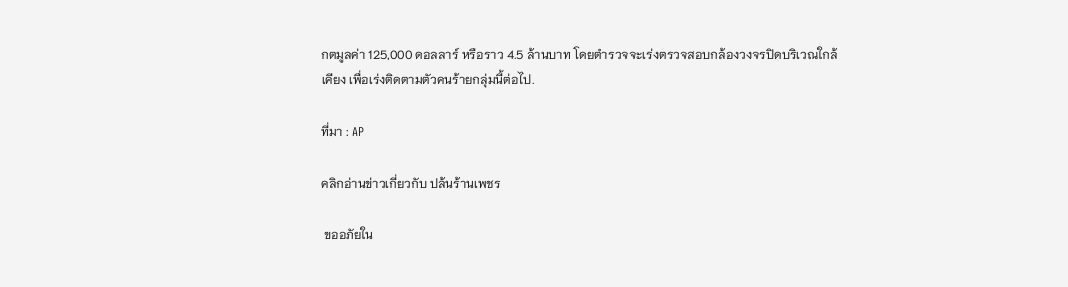กตมูลค่า 125,000 ดอลลาร์ หรือราว 4.5 ล้านบาท โดยตำรวจจะเร่งตรวจสอบกล้องวงจรปิดบริเวณใกล้เคียง เพื่อเร่งติดตามตัวคนร้ายกลุ่มนี้ต่อไป.

ที่มา : AP

คลิกอ่านข่าวเกี่ยวกับ ปล้นร้านเพชร

 ขออภัยใน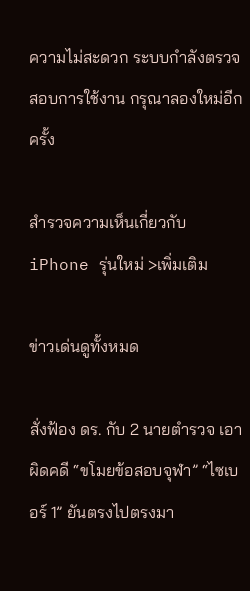ความไม่สะดวก ระบบกำลังตรวจสอบการใช้งาน กรุณาลองใหม่อีกครั้ง

สำรวจความเห็นเกี่ยวกับ iPhone รุ่นใหม่ >เพิ่มเติม

ข่าวเด่นดูทั้งหมด

สั่งฟ้อง ดร. กับ 2 นายตำรวจ เอาผิดคดี “ขโมยข้อสอบจุฬา” “ไซเบอร์ 1” ยันตรงไปตรงมา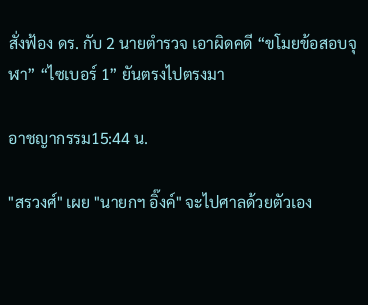สั่งฟ้อง ดร. กับ 2 นายตำรวจ เอาผิดคดี “ขโมยข้อสอบจุฬา” “ไซเบอร์ 1” ยันตรงไปตรงมา

อาชญากรรม15:44 น.

"สรวงศ์" เผย "นายกฯ อิ๊งค์" จะไปศาลด้วยตัวเอง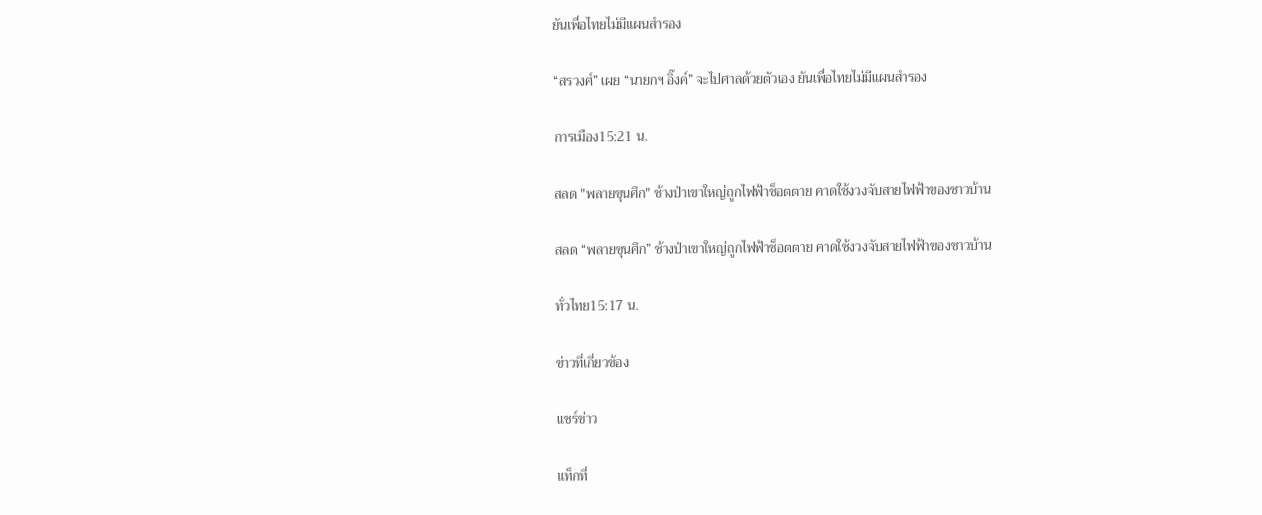ยันเพื่อไทยไม่มีแผนสำรอง

“สรวงศ์” เผย “นายกฯ อิ๊งค์” จะไปศาลด้วยตัวเอง ยันเพื่อไทยไม่มีแผนสำรอง

การเมือง15:21 น.

สลด "พลายขุนศึก" ช้างป่าเขาใหญ่ถูกไฟฟ้าช็อตตาย คาดใช้งวงจับสายไฟฟ้าของชาวบ้าน

สลด “พลายขุนศึก” ช้างป่าเขาใหญ่ถูกไฟฟ้าช็อตตาย คาดใช้งวงจับสายไฟฟ้าของชาวบ้าน

ทั่วไทย15:17 น.

ข่าวที่เกี่ยวข้อง

แชร์ข่าว

แท็กที่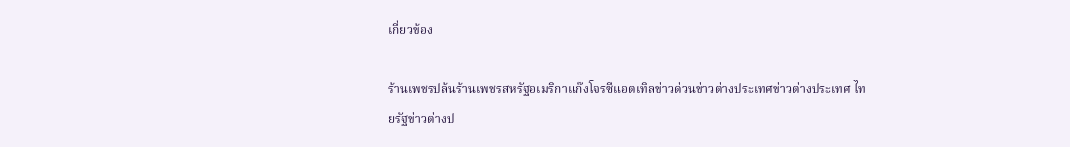เกี่ยวข้อง

ร้านเพชรปล้นร้านเพชรสหรัฐอเมริกาแก๊งโจรซีแอตเทิลข่าวด่วนข่าวต่างประเทศข่าวต่างประเทศ ไทยรัฐข่าวต่างป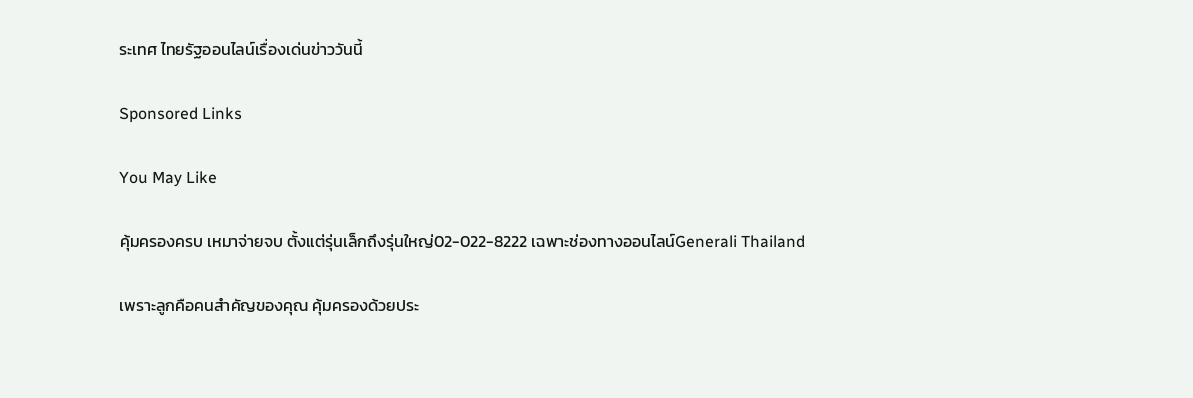ระเทศ ไทยรัฐออนไลน์เรื่องเด่นข่าววันนี้

Sponsored Links

You May Like

คุ้มครองครบ เหมาจ่ายจบ ตั้งแต่รุ่นเล็กถึงรุ่นใหญ่02-022-8222 เฉพาะช่องทางออนไลน์Generali Thailand

เพราะลูกคือคนสำคัญของคุณ คุ้มครองด้วยประ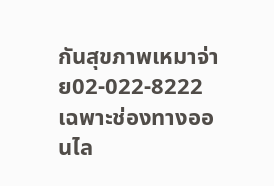กันสุขภาพเหมาจ่าย02-022-8222 เฉพาะช่องทางออนไล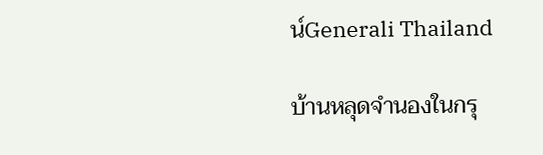น์Generali Thailand

บ้านหลุดจำนองในกรุ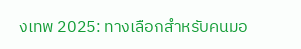งเทพ 2025: ทางเลือกสำหรับคนมอ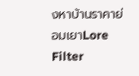งหาบ้านราคาย่อมเยาLore Filter